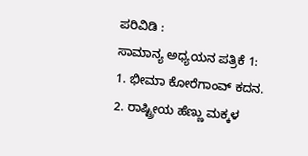ಪರಿವಿಡಿ :
ಸಾಮಾನ್ಯ ಅಧ್ಯಯನ ಪತ್ರಿಕೆ 1:
1. ಭೀಮಾ ಕೋರೆಗಾಂವ್ ಕದನ.
2. ರಾಷ್ಟ್ರೀಯ ಹೆಣ್ಣು ಮಕ್ಕಳ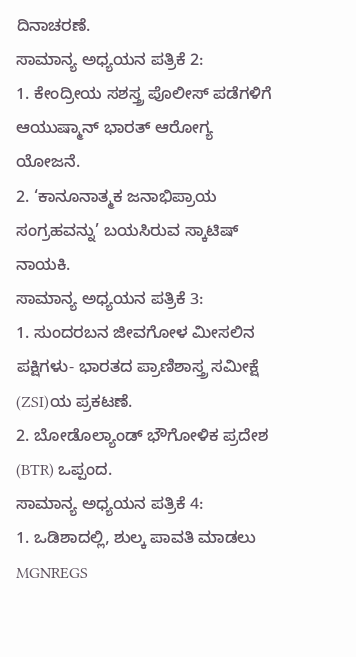ದಿನಾಚರಣೆ.
ಸಾಮಾನ್ಯ ಅಧ್ಯಯನ ಪತ್ರಿಕೆ 2:
1. ಕೇಂದ್ರೀಯ ಸಶಸ್ತ್ರ ಪೊಲೀಸ್ ಪಡೆಗಳಿಗೆ ಆಯುಷ್ಮಾನ್ ಭಾರತ್ ಆರೋಗ್ಯ ಯೋಜನೆ.
2. ‘ಕಾನೂನಾತ್ಮಕ ಜನಾಭಿಪ್ರಾಯ ಸಂಗ್ರಹವನ್ನು’ ಬಯಸಿರುವ ಸ್ಕಾಟಿಷ್ ನಾಯಕಿ.
ಸಾಮಾನ್ಯ ಅಧ್ಯಯನ ಪತ್ರಿಕೆ 3:
1. ಸುಂದರಬನ ಜೀವಗೋಳ ಮೀಸಲಿನ ಪಕ್ಷಿಗಳು- ಭಾರತದ ಪ್ರಾಣಿಶಾಸ್ತ್ರ ಸಮೀಕ್ಷೆ (ZSI)ಯ ಪ್ರಕಟಣೆ.
2. ಬೋಡೊಲ್ಯಾಂಡ್ ಭೌಗೋಳಿಕ ಪ್ರದೇಶ (BTR) ಒಪ್ಪಂದ.
ಸಾಮಾನ್ಯ ಅಧ್ಯಯನ ಪತ್ರಿಕೆ 4:
1. ಒಡಿಶಾದಲ್ಲಿ, ಶುಲ್ಕ ಪಾವತಿ ಮಾಡಲು MGNREGS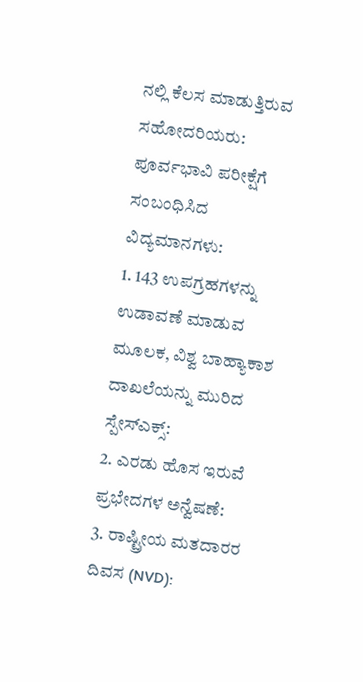ನಲ್ಲಿ ಕೆಲಸ ಮಾಡುತ್ತಿರುವ ಸಹೋದರಿಯರು:
ಪೂರ್ವಭಾವಿ ಪರೀಕ್ಷೆಗೆ ಸಂಬಂಧಿಸಿದ ವಿದ್ಯಮಾನಗಳು:
1. 143 ಉಪಗ್ರಹಗಳನ್ನು ಉಡಾವಣೆ ಮಾಡುವ ಮೂಲಕ, ವಿಶ್ವ ಬಾಹ್ಯಾಕಾಶ ದಾಖಲೆಯನ್ನು ಮುರಿದ ಸ್ಪೇಸ್ಎಕ್ಸ್:
2. ಎರಡು ಹೊಸ ಇರುವೆ ಪ್ರಭೇದಗಳ ಅನ್ವೆಷಣೆ:
3. ರಾಷ್ಟ್ರೀಯ ಮತದಾರರ ದಿವಸ (NVD):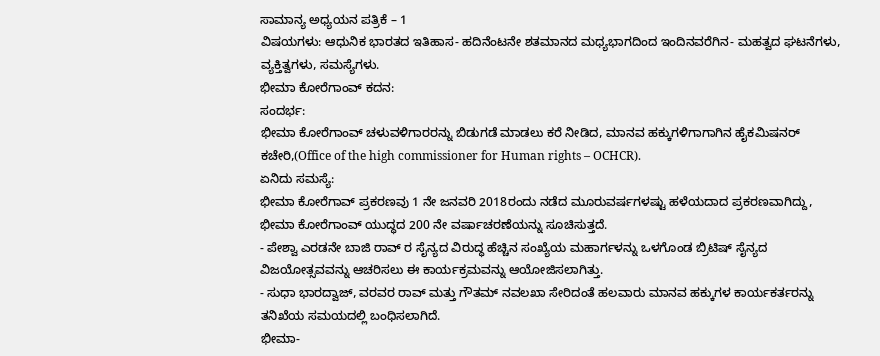ಸಾಮಾನ್ಯ ಅಧ್ಯಯನ ಪತ್ರಿಕೆ – 1
ವಿಷಯಗಳು: ಆಧುನಿಕ ಭಾರತದ ಇತಿಹಾಸ- ಹದಿನೆಂಟನೇ ಶತಮಾನದ ಮಧ್ಯಭಾಗದಿಂದ ಇಂದಿನವರೆಗಿನ- ಮಹತ್ವದ ಘಟನೆಗಳು, ವ್ಯಕ್ತಿತ್ವಗಳು, ಸಮಸ್ಯೆಗಳು.
ಭೀಮಾ ಕೋರೆಗಾಂವ್ ಕದನ:
ಸಂದರ್ಭ:
ಭೀಮಾ ಕೋರೆಗಾಂವ್ ಚಳುವಳಿಗಾರರನ್ನು ಬಿಡುಗಡೆ ಮಾಡಲು ಕರೆ ನೀಡಿದ, ಮಾನವ ಹಕ್ಕುಗಳಿಗಾಗಾಗಿನ ಹೈಕಮಿಷನರ್ ಕಚೇರಿ,(Office of the high commissioner for Human rights – OCHCR).
ಏನಿದು ಸಮಸ್ಯೆ:
ಭೀಮಾ ಕೋರೆಗಾವ್ ಪ್ರಕರಣವು 1 ನೇ ಜನವರಿ 2018ರಂದು ನಡೆದ ಮೂರುವರ್ಷಗಳಷ್ಟು ಹಳೆಯದಾದ ಪ್ರಕರಣವಾಗಿದ್ದು, ಭೀಮಾ ಕೋರೆಗಾಂವ್ ಯುದ್ಧದ 200 ನೇ ವರ್ಷಾಚರಣೆಯನ್ನು ಸೂಚಿಸುತ್ತದೆ.
- ಪೇಶ್ವಾ ಎರಡನೇ ಬಾಜಿ ರಾವ್ ರ ಸೈನ್ಯದ ವಿರುದ್ಧ ಹೆಚ್ಚಿನ ಸಂಖ್ಯೆಯ ಮಹಾರ್ಗಳನ್ನು ಒಳಗೊಂಡ ಬ್ರಿಟಿಷ್ ಸೈನ್ಯದ ವಿಜಯೋತ್ಸವವನ್ನು ಆಚರಿಸಲು ಈ ಕಾರ್ಯಕ್ರಮವನ್ನು ಆಯೋಜಿಸಲಾಗಿತ್ತು.
- ಸುಧಾ ಭಾರದ್ವಾಜ್, ವರವರ ರಾವ್ ಮತ್ತು ಗೌತಮ್ ನವಲಖಾ ಸೇರಿದಂತೆ ಹಲವಾರು ಮಾನವ ಹಕ್ಕುಗಳ ಕಾರ್ಯಕರ್ತರನ್ನು ತನಿಖೆಯ ಸಮಯದಲ್ಲಿ ಬಂಧಿಸಲಾಗಿದೆ.
ಭೀಮಾ-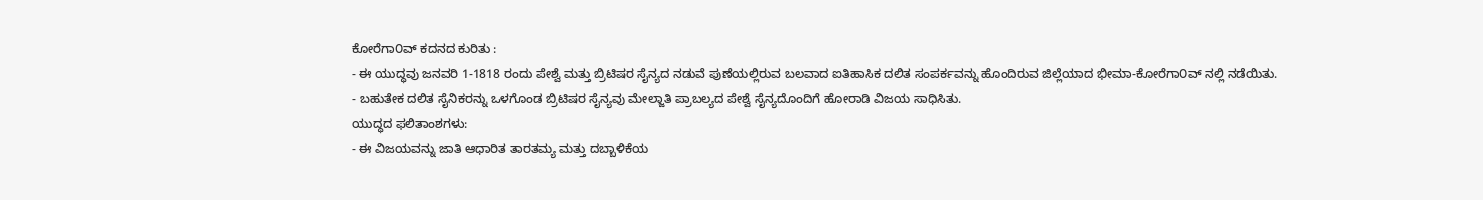ಕೋರೆಗಾ೦ವ್ ಕದನದ ಕುರಿತು :
- ಈ ಯುದ್ಧವು ಜನವರಿ 1-1818 ರಂದು ಪೇಶ್ವೆ ಮತ್ತು ಬ್ರಿಟಿಷರ ಸೈನ್ಯದ ನಡುವೆ ಪುಣೆಯಲ್ಲಿರುವ ಬಲವಾದ ಐತಿಹಾಸಿಕ ದಲಿತ ಸಂಪರ್ಕವನ್ನು ಹೊಂದಿರುವ ಜಿಲ್ಲೆಯಾದ ಭೀಮಾ-ಕೋರೆಗಾ೦ವ್ ನಲ್ಲಿ ನಡೆಯಿತು.
- ಬಹುತೇಕ ದಲಿತ ಸೈನಿಕರನ್ನು ಒಳಗೊಂಡ ಬ್ರಿಟಿಷರ ಸೈನ್ಯವು ಮೇಲ್ಜಾತಿ ಪ್ರಾಬಲ್ಯದ ಪೇಶ್ವೆ ಸೈನ್ಯದೊಂದಿಗೆ ಹೋರಾಡಿ ವಿಜಯ ಸಾಧಿಸಿತು.
ಯುದ್ಧದ ಫಲಿತಾಂಶಗಳು:
- ಈ ವಿಜಯವನ್ನು ಜಾತಿ ಆಧಾರಿತ ತಾರತಮ್ಯ ಮತ್ತು ದಬ್ಬಾಳಿಕೆಯ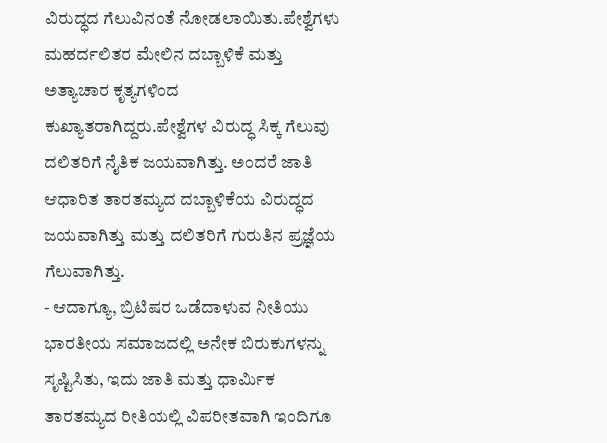ವಿರುದ್ಧದ ಗೆಲುವಿನಂತೆ ನೋಡಲಾಯಿತು.ಪೇಶ್ವೆಗಳು ಮಹರ್ದಲಿತರ ಮೇಲಿನ ದಬ್ಬಾಳಿಕೆ ಮತ್ತು ಅತ್ಯಾಚಾರ ಕೃತ್ಯಗಳಿಂದ ಕುಖ್ಯಾತರಾಗಿದ್ದರು.ಪೇಶ್ವೆಗಳ ವಿರುದ್ಧ ಸಿಕ್ಕ ಗೆಲುವು ದಲಿತರಿಗೆ ನೈತಿಕ ಜಯವಾಗಿತ್ತು. ಅಂದರೆ ಜಾತಿ ಆಧಾರಿತ ತಾರತಮ್ಯದ ದಬ್ಬಾಳಿಕೆಯ ವಿರುದ್ಧದ ಜಯವಾಗಿತ್ತು ಮತ್ತು ದಲಿತರಿಗೆ ಗುರುತಿನ ಪ್ರಜ್ಞೆಯ ಗೆಲುವಾಗಿತ್ತು.
- ಆದಾಗ್ಯೂ, ಬ್ರಿಟಿಷರ ಒಡೆದಾಳುವ ನೀತಿಯು ಭಾರತೀಯ ಸಮಾಜದಲ್ಲಿ ಅನೇಕ ಬಿರುಕುಗಳನ್ನು ಸೃಷ್ಟಿಸಿತು, ಇದು ಜಾತಿ ಮತ್ತು ಧಾರ್ಮಿಕ ತಾರತಮ್ಯದ ರೀತಿಯಲ್ಲಿ ವಿಪರೀತವಾಗಿ ಇಂದಿಗೂ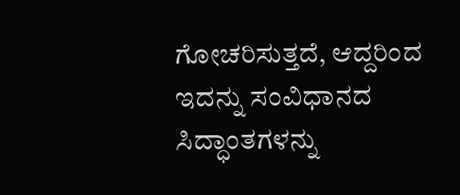ಗೋಚರಿಸುತ್ತದೆ, ಆದ್ದರಿಂದ ಇದನ್ನು ಸಂವಿಧಾನದ ಸಿದ್ಧಾಂತಗಳನ್ನು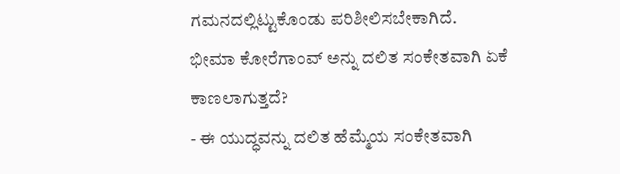ಗಮನದಲ್ಲಿಟ್ಟುಕೊಂಡು ಪರಿಶೀಲಿಸಬೇಕಾಗಿದೆ.
ಭೀಮಾ ಕೋರೆಗಾಂವ್ ಅನ್ನು ದಲಿತ ಸಂಕೇತವಾಗಿ ಏಕೆ ಕಾಣಲಾಗುತ್ತದೆ?
- ಈ ಯುದ್ಧವನ್ನು ದಲಿತ ಹೆಮ್ಮೆಯ ಸಂಕೇತವಾಗಿ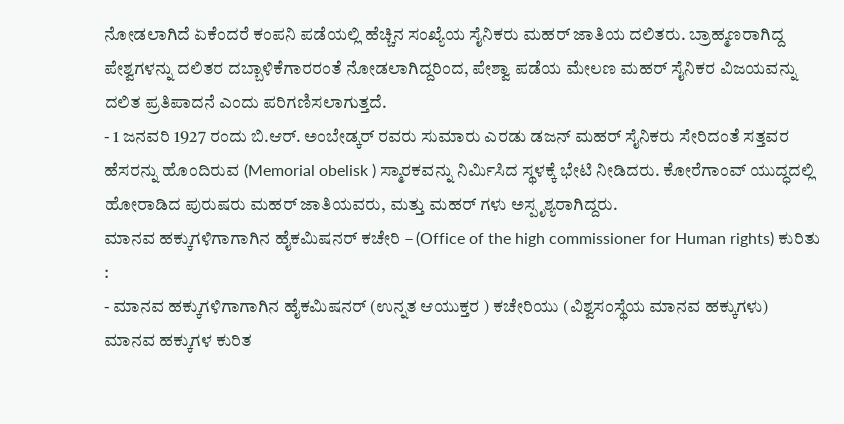ನೋಡಲಾಗಿದೆ ಏಕೆಂದರೆ ಕಂಪನಿ ಪಡೆಯಲ್ಲಿ ಹೆಚ್ಚಿನ ಸಂಖ್ಯೆಯ ಸೈನಿಕರು ಮಹರ್ ಜಾತಿಯ ದಲಿತರು. ಬ್ರಾಹ್ಮಣರಾಗಿದ್ದ ಪೇಶ್ವಗಳನ್ನು ದಲಿತರ ದಬ್ಬಾಳಿಕೆಗಾರರಂತೆ ನೋಡಲಾಗಿದ್ದರಿಂದ, ಪೇಶ್ವಾ ಪಡೆಯ ಮೇಲಣ ಮಹರ್ ಸೈನಿಕರ ವಿಜಯವನ್ನು ದಲಿತ ಪ್ರತಿಪಾದನೆ ಎಂದು ಪರಿಗಣಿಸಲಾಗುತ್ತದೆ.
- 1 ಜನವರಿ 1927 ರಂದು ಬಿ.ಆರ್. ಅಂಬೇಡ್ಕರ್ ರವರು ಸುಮಾರು ಎರಡು ಡಜನ್ ಮಹರ್ ಸೈನಿಕರು ಸೇರಿದಂತೆ ಸತ್ತವರ ಹೆಸರನ್ನು ಹೊಂದಿರುವ (Memorial obelisk ) ಸ್ಮಾರಕವನ್ನು ನಿರ್ಮಿಸಿದ ಸ್ಥಳಕ್ಕೆ ಭೇಟಿ ನೀಡಿದರು. ಕೋರೆಗಾಂವ್ ಯುದ್ಧದಲ್ಲಿ ಹೋರಾಡಿದ ಪುರುಷರು ಮಹರ್ ಜಾತಿಯವರು, ಮತ್ತು ಮಹರ್ ಗಳು ಅಸ್ಪೃಶ್ಯರಾಗಿದ್ದರು.
ಮಾನವ ಹಕ್ಕುಗಳಿಗಾಗಾಗಿನ ಹೈಕಮಿಷನರ್ ಕಚೇರಿ – (Office of the high commissioner for Human rights) ಕುರಿತು :
- ಮಾನವ ಹಕ್ಕುಗಳಿಗಾಗಾಗಿನ ಹೈಕಮಿಷನರ್ (ಉನ್ನತ ಆಯುಕ್ತರ ) ಕಚೇರಿಯು (ವಿಶ್ವಸಂಸ್ಥೆಯ ಮಾನವ ಹಕ್ಕುಗಳು) ಮಾನವ ಹಕ್ಕುಗಳ ಕುರಿತ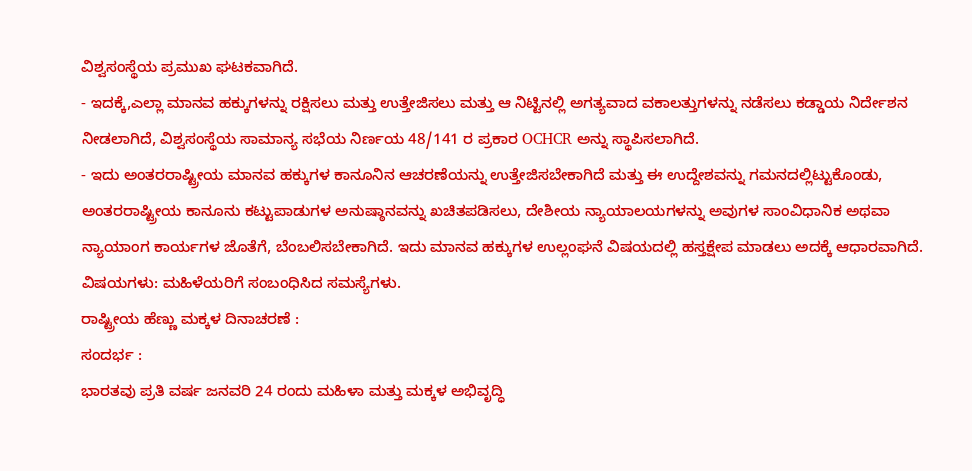ವಿಶ್ವಸಂಸ್ಥೆಯ ಪ್ರಮುಖ ಘಟಕವಾಗಿದೆ.
- ಇದಕ್ಕೆ,ಎಲ್ಲಾ ಮಾನವ ಹಕ್ಕುಗಳನ್ನು ರಕ್ಷಿಸಲು ಮತ್ತು ಉತ್ತೇಜಿಸಲು ಮತ್ತು ಆ ನಿಟ್ಟಿನಲ್ಲಿ ಅಗತ್ಯವಾದ ವಕಾಲತ್ತುಗಳನ್ನು ನಡೆಸಲು ಕಡ್ಡಾಯ ನಿರ್ದೇಶನ ನೀಡಲಾಗಿದೆ, ವಿಶ್ವಸಂಸ್ಥೆಯ ಸಾಮಾನ್ಯ ಸಭೆಯ ನಿರ್ಣಯ 48/141 ರ ಪ್ರಕಾರ OCHCR ಅನ್ನು ಸ್ಥಾಪಿಸಲಾಗಿದೆ.
- ಇದು ಅಂತರರಾಷ್ಟ್ರೀಯ ಮಾನವ ಹಕ್ಕುಗಳ ಕಾನೂನಿನ ಆಚರಣೆಯನ್ನು ಉತ್ತೇಜಿಸಬೇಕಾಗಿದೆ ಮತ್ತು ಈ ಉದ್ದೇಶವನ್ನು ಗಮನದಲ್ಲಿಟ್ಟುಕೊಂಡು, ಅಂತರರಾಷ್ಟ್ರೀಯ ಕಾನೂನು ಕಟ್ಟುಪಾಡುಗಳ ಅನುಷ್ಠಾನವನ್ನು ಖಚಿತಪಡಿಸಲು, ದೇಶೀಯ ನ್ಯಾಯಾಲಯಗಳನ್ನು ಅವುಗಳ ಸಾಂವಿಧಾನಿಕ ಅಥವಾ ನ್ಯಾಯಾಂಗ ಕಾರ್ಯಗಳ ಜೊತೆಗೆ, ಬೆಂಬಲಿಸಬೇಕಾಗಿದೆ. ಇದು ಮಾನವ ಹಕ್ಕುಗಳ ಉಲ್ಲಂಘನೆ ವಿಷಯದಲ್ಲಿ ಹಸ್ತಕ್ಷೇಪ ಮಾಡಲು ಅದಕ್ಕೆ ಆಧಾರವಾಗಿದೆ.
ವಿಷಯಗಳು: ಮಹಿಳೆಯರಿಗೆ ಸಂಬಂಧಿಸಿದ ಸಮಸ್ಯೆಗಳು.
ರಾಷ್ಟ್ರೀಯ ಹೆಣ್ಣು ಮಕ್ಕಳ ದಿನಾಚರಣೆ :
ಸಂದರ್ಭ :
ಭಾರತವು ಪ್ರತಿ ವರ್ಷ ಜನವರಿ 24 ರಂದು ಮಹಿಳಾ ಮತ್ತು ಮಕ್ಕಳ ಅಭಿವೃದ್ಧಿ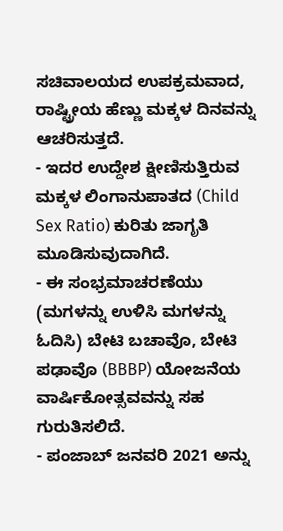ಸಚಿವಾಲಯದ ಉಪಕ್ರಮವಾದ, ರಾಷ್ಟ್ರೀಯ ಹೆಣ್ಣು ಮಕ್ಕಳ ದಿನವನ್ನು ಆಚರಿಸುತ್ತದೆ.
- ಇದರ ಉದ್ದೇಶ ಕ್ಷೀಣಿಸುತ್ತಿರುವ ಮಕ್ಕಳ ಲಿಂಗಾನುಪಾತದ (Child Sex Ratio) ಕುರಿತು ಜಾಗೃತಿ ಮೂಡಿಸುವುದಾಗಿದೆ.
- ಈ ಸಂಭ್ರಮಾಚರಣೆಯು (ಮಗಳನ್ನು ಉಳಿಸಿ ಮಗಳನ್ನು ಓದಿಸಿ) ಬೇಟಿ ಬಚಾವೊ, ಬೇಟಿ ಪಢಾವೊ (BBBP) ಯೋಜನೆಯ ವಾರ್ಷಿಕೋತ್ಸವವನ್ನು ಸಹ ಗುರುತಿಸಲಿದೆ.
- ಪಂಜಾಬ್ ಜನವರಿ 2021 ಅನ್ನು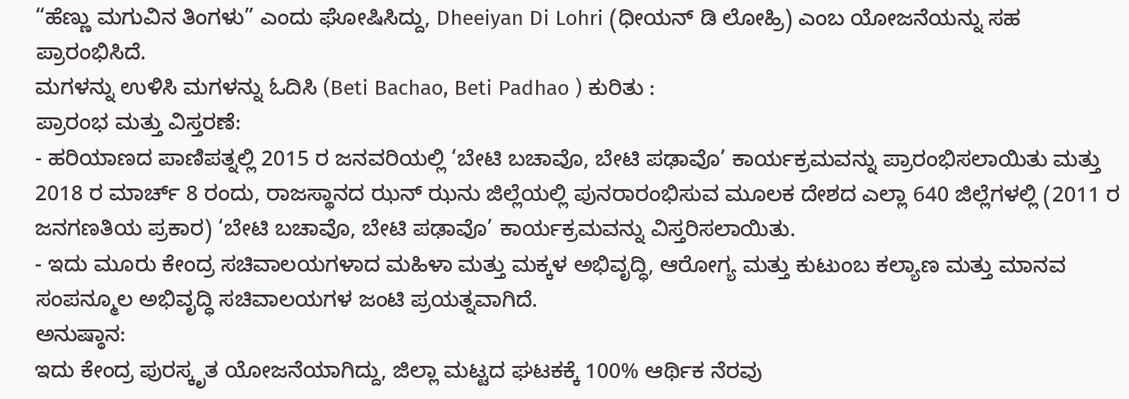“ಹೆಣ್ಣು ಮಗುವಿನ ತಿಂಗಳು” ಎಂದು ಘೋಷಿಸಿದ್ದು, Dheeiyan Di Lohri (ಧೀಯನ್ ಡಿ ಲೋಹ್ರಿ) ಎಂಬ ಯೋಜನೆಯನ್ನು ಸಹ ಪ್ರಾರಂಭಿಸಿದೆ.
ಮಗಳನ್ನು ಉಳಿಸಿ ಮಗಳನ್ನು ಓದಿಸಿ (Beti Bachao, Beti Padhao ) ಕುರಿತು :
ಪ್ರಾರಂಭ ಮತ್ತು ವಿಸ್ತರಣೆ:
- ಹರಿಯಾಣದ ಪಾಣಿಪತ್ನಲ್ಲಿ 2015 ರ ಜನವರಿಯಲ್ಲಿ ‘ಬೇಟಿ ಬಚಾವೊ, ಬೇಟಿ ಪಢಾವೊ’ ಕಾರ್ಯಕ್ರಮವನ್ನು ಪ್ರಾರಂಭಿಸಲಾಯಿತು ಮತ್ತು 2018 ರ ಮಾರ್ಚ್ 8 ರಂದು, ರಾಜಸ್ಥಾನದ ಝನ್ ಝನು ಜಿಲ್ಲೆಯಲ್ಲಿ ಪುನರಾರಂಭಿಸುವ ಮೂಲಕ ದೇಶದ ಎಲ್ಲಾ 640 ಜಿಲ್ಲೆಗಳಲ್ಲಿ (2011 ರ ಜನಗಣತಿಯ ಪ್ರಕಾರ) ‘ಬೇಟಿ ಬಚಾವೊ, ಬೇಟಿ ಪಢಾವೊ’ ಕಾರ್ಯಕ್ರಮವನ್ನು ವಿಸ್ತರಿಸಲಾಯಿತು.
- ಇದು ಮೂರು ಕೇಂದ್ರ ಸಚಿವಾಲಯಗಳಾದ ಮಹಿಳಾ ಮತ್ತು ಮಕ್ಕಳ ಅಭಿವೃದ್ಧಿ, ಆರೋಗ್ಯ ಮತ್ತು ಕುಟುಂಬ ಕಲ್ಯಾಣ ಮತ್ತು ಮಾನವ ಸಂಪನ್ಮೂಲ ಅಭಿವೃದ್ಧಿ ಸಚಿವಾಲಯಗಳ ಜಂಟಿ ಪ್ರಯತ್ನವಾಗಿದೆ.
ಅನುಷ್ಠಾನ:
ಇದು ಕೇಂದ್ರ ಪುರಸ್ಕೃತ ಯೋಜನೆಯಾಗಿದ್ದು, ಜಿಲ್ಲಾ ಮಟ್ಟದ ಘಟಕಕ್ಕೆ 100% ಆರ್ಥಿಕ ನೆರವು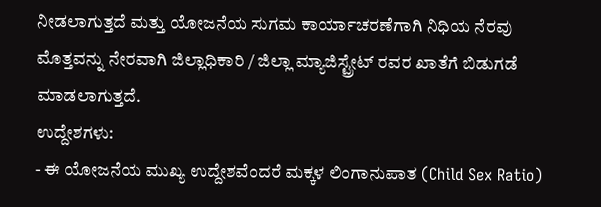ನೀಡಲಾಗುತ್ತದೆ ಮತ್ತು ಯೋಜನೆಯ ಸುಗಮ ಕಾರ್ಯಾಚರಣೆಗಾಗಿ ನಿಧಿಯ ನೆರವು ಮೊತ್ತವನ್ನು ನೇರವಾಗಿ ಜಿಲ್ಲಾಧಿಕಾರಿ / ಜಿಲ್ಲಾ ಮ್ಯಾಜಿಸ್ಟ್ರೇಟ್ ರವರ ಖಾತೆಗೆ ಬಿಡುಗಡೆ ಮಾಡಲಾಗುತ್ತದೆ.
ಉದ್ದೇಶಗಳು:
- ಈ ಯೋಜನೆಯ ಮುಖ್ಯ ಉದ್ದೇಶವೆಂದರೆ ಮಕ್ಕಳ ಲಿಂಗಾನುಪಾತ (Child Sex Ratio)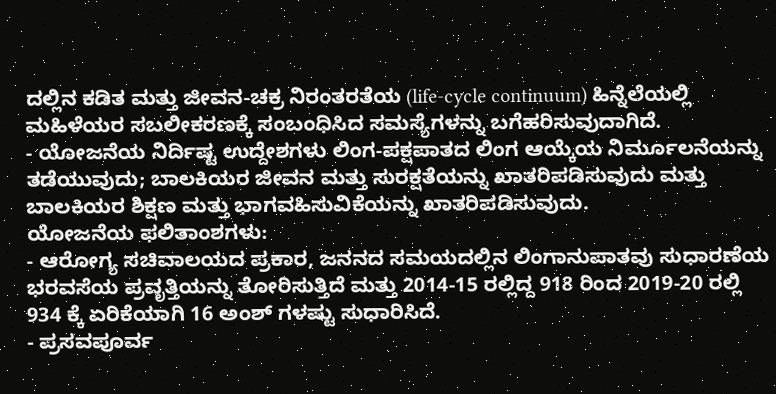ದಲ್ಲಿನ ಕಡಿತ ಮತ್ತು ಜೀವನ-ಚಕ್ರ ನಿರಂತರತೆಯ (life-cycle continuum) ಹಿನ್ನೆಲೆಯಲ್ಲಿ ಮಹಿಳೆಯರ ಸಬಲೀಕರಣಕ್ಕೆ ಸಂಬಂಧಿಸಿದ ಸಮಸ್ಯೆಗಳನ್ನು ಬಗೆಹರಿಸುವುದಾಗಿದೆ.
- ಯೋಜನೆಯ ನಿರ್ದಿಷ್ಟ ಉದ್ದೇಶಗಳು ಲಿಂಗ-ಪಕ್ಷಪಾತದ ಲಿಂಗ ಆಯ್ಕೆಯ ನಿರ್ಮೂಲನೆಯನ್ನು ತಡೆಯುವುದು; ಬಾಲಕಿಯರ ಜೀವನ ಮತ್ತು ಸುರಕ್ಷತೆಯನ್ನು ಖಾತರಿಪಡಿಸುವುದು ಮತ್ತು ಬಾಲಕಿಯರ ಶಿಕ್ಷಣ ಮತ್ತು ಭಾಗವಹಿಸುವಿಕೆಯನ್ನು ಖಾತರಿಪಡಿಸುವುದು.
ಯೋಜನೆಯ ಫಲಿತಾಂಶಗಳು:
- ಆರೋಗ್ಯ ಸಚಿವಾಲಯದ ಪ್ರಕಾರ, ಜನನದ ಸಮಯದಲ್ಲಿನ ಲಿಂಗಾನುಪಾತವು ಸುಧಾರಣೆಯ ಭರವಸೆಯ ಪ್ರವೃತ್ತಿಯನ್ನು ತೋರಿಸುತ್ತಿದೆ ಮತ್ತು 2014-15 ರಲ್ಲಿದ್ದ 918 ರಿಂದ 2019-20 ರಲ್ಲಿ 934 ಕ್ಕೆ ಏರಿಕೆಯಾಗಿ 16 ಅಂಶ್ ಗಳಷ್ಟು ಸುಧಾರಿಸಿದೆ.
- ಪ್ರಸವಪೂರ್ವ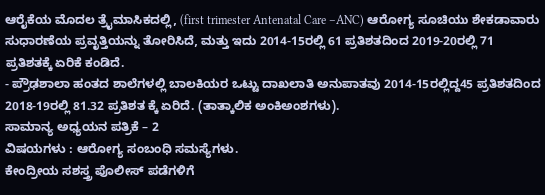ಆರೈಕೆಯ ಮೊದಲ ತ್ರೈಮಾಸಿಕದಲ್ಲಿ, (first trimester Antenatal Care –ANC) ಆರೋಗ್ಯ ಸೂಚಿಯು ಶೇಕಡಾವಾರು ಸುಧಾರಣೆಯ ಪ್ರವೃತ್ತಿಯನ್ನು ತೋರಿಸಿದೆ, ಮತ್ತು ಇದು 2014-15ರಲ್ಲಿ 61 ಪ್ರತಿಶತದಿಂದ 2019-20ರಲ್ಲಿ 71 ಪ್ರತಿಶತಕ್ಕೆ ಏರಿಕೆ ಕಂಡಿದೆ.
- ಪ್ರೌಢಶಾಲಾ ಹಂತದ ಶಾಲೆಗಳಲ್ಲಿ ಬಾಲಕಿಯರ ಒಟ್ಟು ದಾಖಲಾತಿ ಅನುಪಾತವು 2014-15ರಲ್ಲಿದ್ದ45 ಪ್ರತಿಶತದಿಂದ 2018-19ರಲ್ಲಿ 81.32 ಪ್ರತಿಶತ ಕ್ಕೆ ಏರಿದೆ. (ತಾತ್ಕಾಲಿಕ ಅಂಕಿಅಂಶಗಳು).
ಸಾಮಾನ್ಯ ಅಧ್ಯಯನ ಪತ್ರಿಕೆ – 2
ವಿಷಯಗಳು : ಆರೋಗ್ಯ ಸಂಬಂಧಿ ಸಮಸ್ಯೆಗಳು.
ಕೇಂದ್ರೀಯ ಸಶಸ್ತ್ರ ಪೊಲೀಸ್ ಪಡೆಗಳಿಗೆ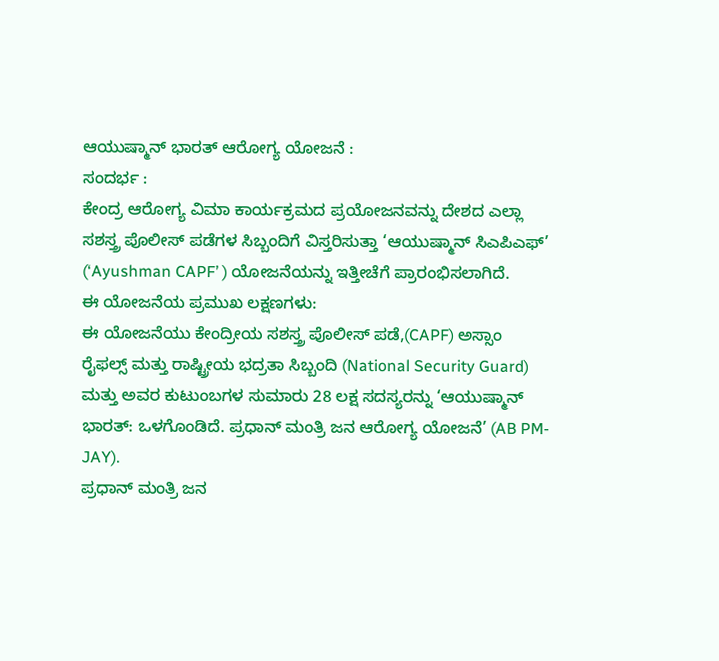ಆಯುಷ್ಮಾನ್ ಭಾರತ್ ಆರೋಗ್ಯ ಯೋಜನೆ :
ಸಂದರ್ಭ :
ಕೇಂದ್ರ ಆರೋಗ್ಯ ವಿಮಾ ಕಾರ್ಯಕ್ರಮದ ಪ್ರಯೋಜನವನ್ನು ದೇಶದ ಎಲ್ಲಾ ಸಶಸ್ತ್ರ ಪೊಲೀಸ್ ಪಡೆಗಳ ಸಿಬ್ಬಂದಿಗೆ ವಿಸ್ತರಿಸುತ್ತಾ ‘ಆಯುಷ್ಮಾನ್ ಸಿಎಪಿಎಫ್’ (‘Ayushman CAPF’ ) ಯೋಜನೆಯನ್ನು ಇತ್ತೀಚೆಗೆ ಪ್ರಾರಂಭಿಸಲಾಗಿದೆ.
ಈ ಯೋಜನೆಯ ಪ್ರಮುಖ ಲಕ್ಷಣಗಳು:
ಈ ಯೋಜನೆಯು ಕೇಂದ್ರೀಯ ಸಶಸ್ತ್ರ ಪೊಲೀಸ್ ಪಡೆ,(CAPF) ಅಸ್ಸಾಂ ರೈಫಲ್ಸ್ ಮತ್ತು ರಾಷ್ಟ್ರೀಯ ಭದ್ರತಾ ಸಿಬ್ಬಂದಿ (National Security Guard) ಮತ್ತು ಅವರ ಕುಟುಂಬಗಳ ಸುಮಾರು 28 ಲಕ್ಷ ಸದಸ್ಯರನ್ನು ‘ಆಯುಷ್ಮಾನ್ ಭಾರತ್: ಒಳಗೊಂಡಿದೆ. ಪ್ರಧಾನ್ ಮಂತ್ರಿ ಜನ ಆರೋಗ್ಯ ಯೋಜನೆ’ (AB PM-JAY).
ಪ್ರಧಾನ್ ಮಂತ್ರಿ ಜನ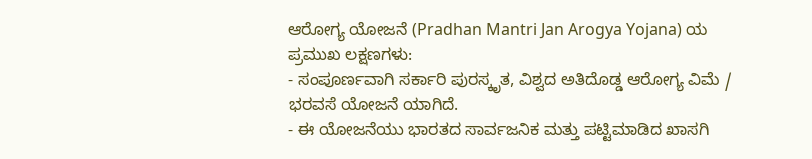ಆರೋಗ್ಯ ಯೋಜನೆ (Pradhan Mantri Jan Arogya Yojana) ಯ ಪ್ರಮುಖ ಲಕ್ಷಣಗಳು:
- ಸಂಪೂರ್ಣವಾಗಿ ಸರ್ಕಾರಿ ಪುರಸ್ಕೃತ, ವಿಶ್ವದ ಅತಿದೊಡ್ಡ ಆರೋಗ್ಯ ವಿಮೆ / ಭರವಸೆ ಯೋಜನೆ ಯಾಗಿದೆ.
- ಈ ಯೋಜನೆಯು ಭಾರತದ ಸಾರ್ವಜನಿಕ ಮತ್ತು ಪಟ್ಟಿಮಾಡಿದ ಖಾಸಗಿ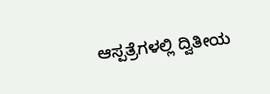ಆಸ್ಪತ್ರೆಗಳಲ್ಲಿ ದ್ವಿತೀಯ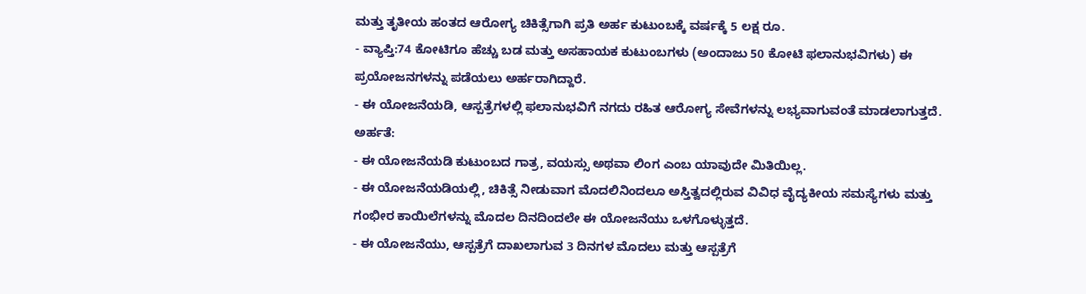ಮತ್ತು ತೃತೀಯ ಹಂತದ ಆರೋಗ್ಯ ಚಿಕಿತ್ಸೆಗಾಗಿ ಪ್ರತಿ ಅರ್ಹ ಕುಟುಂಬಕ್ಕೆ ವರ್ಷಕ್ಕೆ 5 ಲಕ್ಷ ರೂ.
- ವ್ಯಾಪ್ತಿ:74 ಕೋಟಿಗೂ ಹೆಚ್ಚು ಬಡ ಮತ್ತು ಅಸಹಾಯಕ ಕುಟುಂಬಗಳು (ಅಂದಾಜು 50 ಕೋಟಿ ಫಲಾನುಭವಿಗಳು) ಈ ಪ್ರಯೋಜನಗಳನ್ನು ಪಡೆಯಲು ಅರ್ಹರಾಗಿದ್ದಾರೆ.
- ಈ ಯೋಜನೆಯಡಿ, ಆಸ್ಪತ್ರೆಗಳಲ್ಲಿ ಫಲಾನುಭವಿಗೆ ನಗದು ರಹಿತ ಆರೋಗ್ಯ ಸೇವೆಗಳನ್ನು ಲಭ್ಯವಾಗುವಂತೆ ಮಾಡಲಾಗುತ್ತದೆ.
ಅರ್ಹತೆ:
- ಈ ಯೋಜನೆಯಡಿ ಕುಟುಂಬದ ಗಾತ್ರ, ವಯಸ್ಸು ಅಥವಾ ಲಿಂಗ ಎಂಬ ಯಾವುದೇ ಮಿತಿಯಿಲ್ಲ.
- ಈ ಯೋಜನೆಯಡಿಯಲ್ಲಿ, ಚಿಕಿತ್ಸೆ ನೀಡುವಾಗ ಮೊದಲಿನಿಂದಲೂ ಅಸ್ತಿತ್ವದಲ್ಲಿರುವ ವಿವಿಧ ವೈದ್ಯಕೀಯ ಸಮಸ್ಯೆಗಳು ಮತ್ತು ಗಂಭೀರ ಕಾಯಿಲೆಗಳನ್ನು ಮೊದಲ ದಿನದಿಂದಲೇ ಈ ಯೋಜನೆಯು ಒಳಗೊಳ್ಳುತ್ತದೆ.
- ಈ ಯೋಜನೆಯು, ಆಸ್ಪತ್ರೆಗೆ ದಾಖಲಾಗುವ 3 ದಿನಗಳ ಮೊದಲು ಮತ್ತು ಆಸ್ಪತ್ರೆಗೆ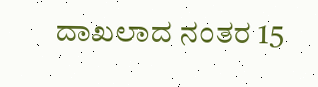ದಾಖಲಾದ ನಂತರ 15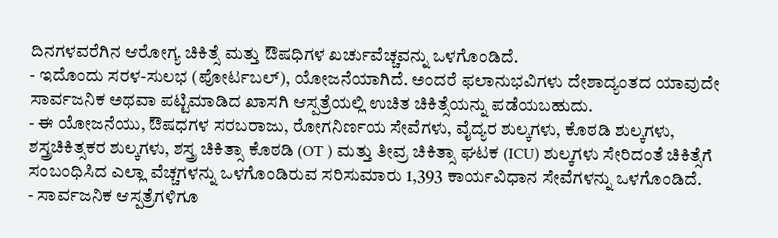ದಿನಗಳವರೆಗಿನ ಆರೋಗ್ಯ ಚಿಕಿತ್ಸೆ ಮತ್ತು ಔಷಧಿಗಳ ಖರ್ಚುವೆಚ್ಚವನ್ನು ಒಳಗೊಂಡಿದೆ.
- ಇದೊಂದು ಸರಳ-ಸುಲಭ (ಪೋರ್ಟಬಲ್), ಯೋಜನೆಯಾಗಿದೆ. ಅಂದರೆ ಫಲಾನುಭವಿಗಳು ದೇಶಾದ್ಯಂತದ ಯಾವುದೇ ಸಾರ್ವಜನಿಕ ಅಥವಾ ಪಟ್ಟಿಮಾಡಿದ ಖಾಸಗಿ ಆಸ್ಪತ್ರೆಯಲ್ಲಿ ಉಚಿತ ಚಿಕಿತ್ಸೆಯನ್ನು ಪಡೆಯಬಹುದು.
- ಈ ಯೋಜನೆಯು, ಔಷಧಗಳ ಸರಬರಾಜು, ರೋಗನಿರ್ಣಯ ಸೇವೆಗಳು, ವೈದ್ಯರ ಶುಲ್ಕಗಳು, ಕೊಠಡಿ ಶುಲ್ಕಗಳು, ಶಸ್ತ್ರಚಿಕಿತ್ಸಕರ ಶುಲ್ಕಗಳು, ಶಸ್ತ್ರ ಚಿಕಿತ್ಸಾ ಕೊಠಡಿ (OT ) ಮತ್ತು ತೀವ್ರ ಚಿಕಿತ್ಸಾ ಘಟಕ (ICU) ಶುಲ್ಕಗಳು ಸೇರಿದಂತೆ ಚಿಕಿತ್ಸೆಗೆ ಸಂಬಂಧಿಸಿದ ಎಲ್ಲಾ ವೆಚ್ಚಗಳನ್ನು ಒಳಗೊಂಡಿರುವ ಸರಿಸುಮಾರು 1,393 ಕಾರ್ಯವಿಧಾನ ಸೇವೆಗಳನ್ನು ಒಳಗೊಂಡಿದೆ.
- ಸಾರ್ವಜನಿಕ ಆಸ್ಪತ್ರೆಗಳಿಗೂ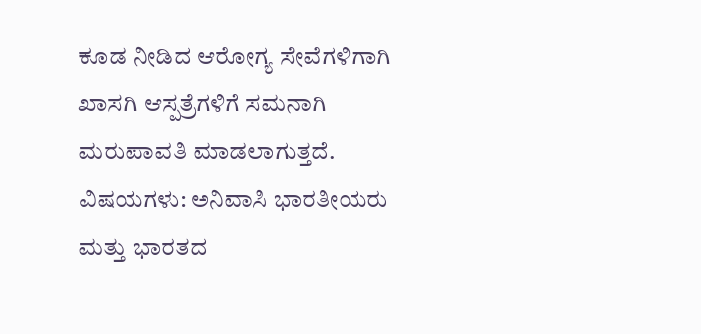ಕೂಡ ನೀಡಿದ ಆರೋಗ್ಯ ಸೇವೆಗಳಿಗಾಗಿ ಖಾಸಗಿ ಆಸ್ಪತ್ರೆಗಳಿಗೆ ಸಮನಾಗಿ ಮರುಪಾವತಿ ಮಾಡಲಾಗುತ್ತದೆ.
ವಿಷಯಗಳು: ಅನಿವಾಸಿ ಭಾರತೀಯರು ಮತ್ತು ಭಾರತದ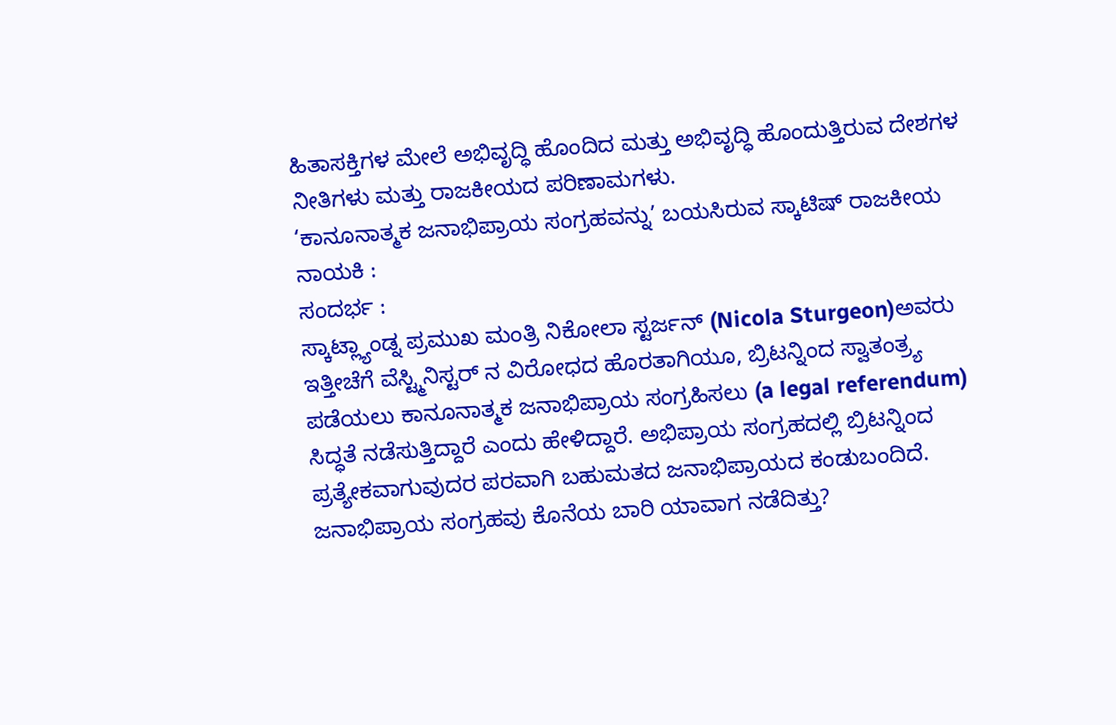ಹಿತಾಸಕ್ತಿಗಳ ಮೇಲೆ ಅಭಿವೃದ್ಧಿ ಹೊಂದಿದ ಮತ್ತು ಅಭಿವೃದ್ಧಿ ಹೊಂದುತ್ತಿರುವ ದೇಶಗಳ ನೀತಿಗಳು ಮತ್ತು ರಾಜಕೀಯದ ಪರಿಣಾಮಗಳು.
‘ಕಾನೂನಾತ್ಮಕ ಜನಾಭಿಪ್ರಾಯ ಸಂಗ್ರಹವನ್ನು’ ಬಯಸಿರುವ ಸ್ಕಾಟಿಷ್ ರಾಜಕೀಯ ನಾಯಕಿ :
ಸಂದರ್ಭ :
ಸ್ಕಾಟ್ಲ್ಯಾಂಡ್ನ ಪ್ರಮುಖ ಮಂತ್ರಿ ನಿಕೋಲಾ ಸ್ಟರ್ಜನ್ (Nicola Sturgeon)ಅವರು ಇತ್ತೀಚೆಗೆ ವೆಸ್ಟ್ಮಿನಿಸ್ಟರ್ ನ ವಿರೋಧದ ಹೊರತಾಗಿಯೂ, ಬ್ರಿಟನ್ನಿಂದ ಸ್ವಾತಂತ್ರ್ಯ ಪಡೆಯಲು ಕಾನೂನಾತ್ಮಕ ಜನಾಭಿಪ್ರಾಯ ಸಂಗ್ರಹಿಸಲು (a legal referendum) ಸಿದ್ಧತೆ ನಡೆಸುತ್ತಿದ್ದಾರೆ ಎಂದು ಹೇಳಿದ್ದಾರೆ. ಅಭಿಪ್ರಾಯ ಸಂಗ್ರಹದಲ್ಲಿ ಬ್ರಿಟನ್ನಿಂದ ಪ್ರತ್ಯೇಕವಾಗುವುದರ ಪರವಾಗಿ ಬಹುಮತದ ಜನಾಭಿಪ್ರಾಯದ ಕಂಡುಬಂದಿದೆ.
ಜನಾಭಿಪ್ರಾಯ ಸಂಗ್ರಹವು ಕೊನೆಯ ಬಾರಿ ಯಾವಾಗ ನಡೆದಿತ್ತು?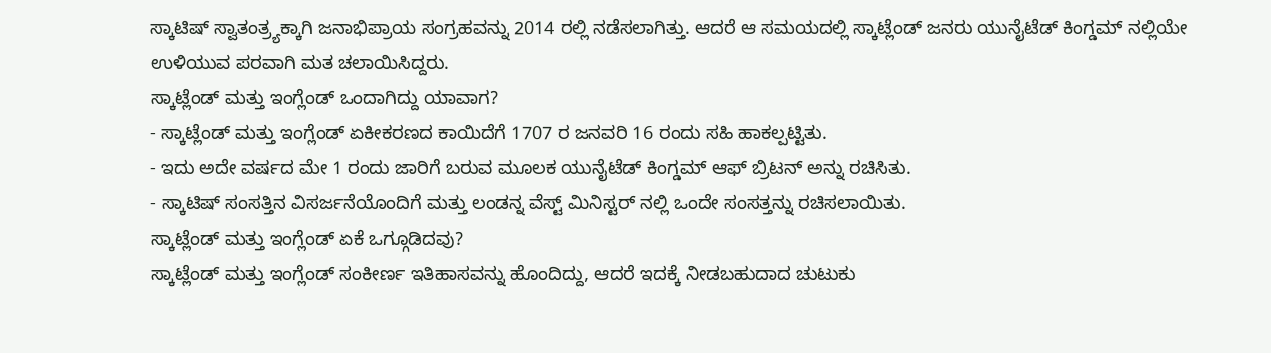ಸ್ಕಾಟಿಷ್ ಸ್ವಾತಂತ್ರ್ಯಕ್ಕಾಗಿ ಜನಾಭಿಪ್ರಾಯ ಸಂಗ್ರಹವನ್ನು 2014 ರಲ್ಲಿ ನಡೆಸಲಾಗಿತ್ತು. ಆದರೆ ಆ ಸಮಯದಲ್ಲಿ ಸ್ಕಾಟ್ಲೆಂಡ್ ಜನರು ಯುನೈಟೆಡ್ ಕಿಂಗ್ಡಮ್ ನಲ್ಲಿಯೇ ಉಳಿಯುವ ಪರವಾಗಿ ಮತ ಚಲಾಯಿಸಿದ್ದರು.
ಸ್ಕಾಟ್ಲೆಂಡ್ ಮತ್ತು ಇಂಗ್ಲೆಂಡ್ ಒಂದಾಗಿದ್ದು ಯಾವಾಗ?
- ಸ್ಕಾಟ್ಲೆಂಡ್ ಮತ್ತು ಇಂಗ್ಲೆಂಡ್ ಏಕೀಕರಣದ ಕಾಯಿದೆಗೆ 1707 ರ ಜನವರಿ 16 ರಂದು ಸಹಿ ಹಾಕಲ್ಪಟ್ಟಿತು.
- ಇದು ಅದೇ ವರ್ಷದ ಮೇ 1 ರಂದು ಜಾರಿಗೆ ಬರುವ ಮೂಲಕ ಯುನೈಟೆಡ್ ಕಿಂಗ್ಡಮ್ ಆಫ್ ಬ್ರಿಟನ್ ಅನ್ನು ರಚಿಸಿತು.
- ಸ್ಕಾಟಿಷ್ ಸಂಸತ್ತಿನ ವಿಸರ್ಜನೆಯೊಂದಿಗೆ ಮತ್ತು ಲಂಡನ್ನ ವೆಸ್ಟ್ ಮಿನಿಸ್ಟರ್ ನಲ್ಲಿ ಒಂದೇ ಸಂಸತ್ತನ್ನು ರಚಿಸಲಾಯಿತು.
ಸ್ಕಾಟ್ಲೆಂಡ್ ಮತ್ತು ಇಂಗ್ಲೆಂಡ್ ಏಕೆ ಒಗ್ಗೂಡಿದವು?
ಸ್ಕಾಟ್ಲೆಂಡ್ ಮತ್ತು ಇಂಗ್ಲೆಂಡ್ ಸಂಕೀರ್ಣ ಇತಿಹಾಸವನ್ನು ಹೊಂದಿದ್ದು, ಆದರೆ ಇದಕ್ಕೆ ನೀಡಬಹುದಾದ ಚುಟುಕು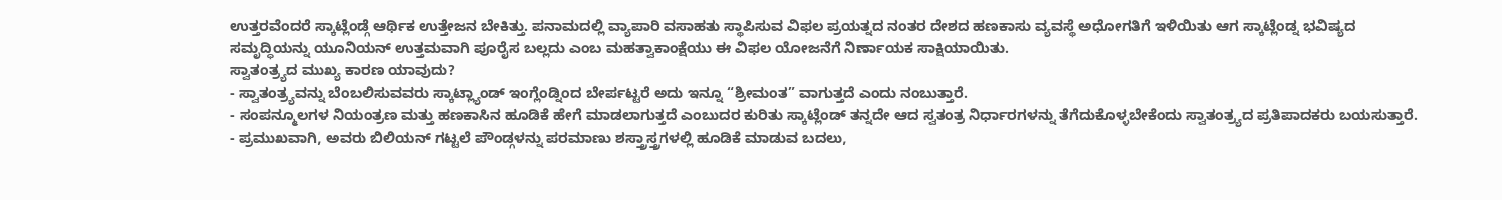ಉತ್ತರವೆಂದರೆ ಸ್ಕಾಟ್ಲೆಂಡ್ಗೆ ಆರ್ಥಿಕ ಉತ್ತೇಜನ ಬೇಕಿತ್ತು. ಪನಾಮದಲ್ಲಿ ವ್ಯಾಪಾರಿ ವಸಾಹತು ಸ್ಥಾಪಿಸುವ ವಿಫಲ ಪ್ರಯತ್ನದ ನಂತರ ದೇಶದ ಹಣಕಾಸು ವ್ಯವಸ್ಥೆ ಅಧೋಗತಿಗೆ ಇಳಿಯಿತು ಆಗ ಸ್ಕಾಟ್ಲೆಂಡ್ನ ಭವಿಷ್ಯದ ಸಮೃದ್ಧಿಯನ್ನು ಯೂನಿಯನ್ ಉತ್ತಮವಾಗಿ ಪೂರೈಸ ಬಲ್ಲದು ಎಂಬ ಮಹತ್ವಾಕಾಂಕ್ಷೆಯು ಈ ವಿಫಲ ಯೋಜನೆಗೆ ನಿರ್ಣಾಯಕ ಸಾಕ್ಷಿಯಾಯಿತು.
ಸ್ವಾತಂತ್ರ್ಯದ ಮುಖ್ಯ ಕಾರಣ ಯಾವುದು?
- ಸ್ವಾತಂತ್ರ್ಯವನ್ನು ಬೆಂಬಲಿಸುವವರು ಸ್ಕಾಟ್ಲ್ಯಾಂಡ್ ಇಂಗ್ಲೆಂಡ್ನಿಂದ ಬೇರ್ಪಟ್ಟರೆ ಅದು ಇನ್ನೂ “ಶ್ರೀಮಂತ” ವಾಗುತ್ತದೆ ಎಂದು ನಂಬುತ್ತಾರೆ.
- ಸಂಪನ್ಮೂಲಗಳ ನಿಯಂತ್ರಣ ಮತ್ತು ಹಣಕಾಸಿನ ಹೂಡಿಕೆ ಹೇಗೆ ಮಾಡಲಾಗುತ್ತದೆ ಎಂಬುದರ ಕುರಿತು ಸ್ಕಾಟ್ಲೆಂಡ್ ತನ್ನದೇ ಆದ ಸ್ವತಂತ್ರ ನಿರ್ಧಾರಗಳನ್ನು ತೆಗೆದುಕೊಳ್ಳಬೇಕೆಂದು ಸ್ವಾತಂತ್ರ್ಯದ ಪ್ರತಿಪಾದಕರು ಬಯಸುತ್ತಾರೆ.
- ಪ್ರಮುಖವಾಗಿ, ಅವರು ಬಿಲಿಯನ್ ಗಟ್ಟಲೆ ಪೌಂಡ್ಗಳನ್ನು ಪರಮಾಣು ಶಸ್ತ್ರಾಸ್ತ್ರಗಳಲ್ಲಿ ಹೂಡಿಕೆ ಮಾಡುವ ಬದಲು,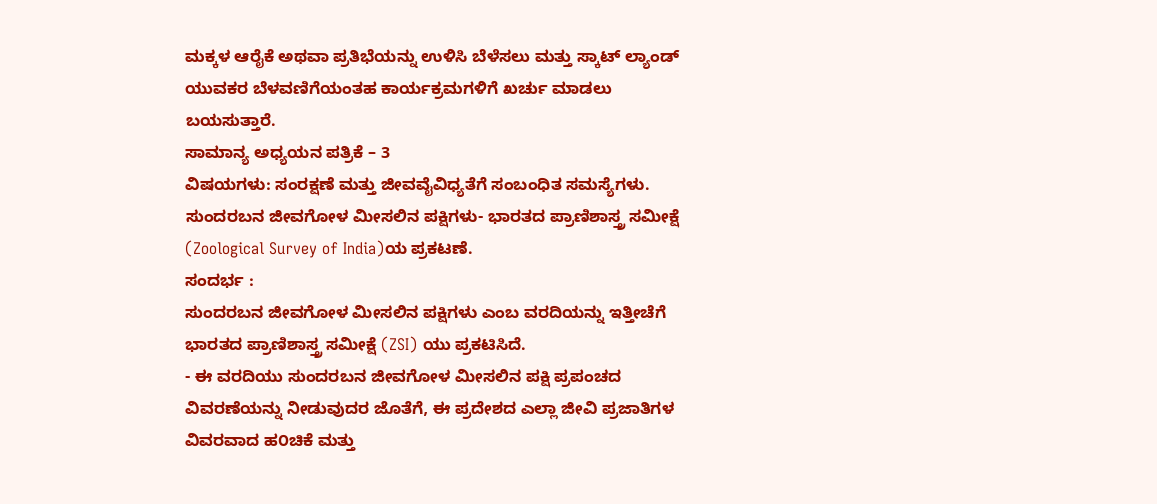ಮಕ್ಕಳ ಆರೈಕೆ ಅಥವಾ ಪ್ರತಿಭೆಯನ್ನು ಉಳಿಸಿ ಬೆಳೆಸಲು ಮತ್ತು ಸ್ಕಾಟ್ ಲ್ಯಾಂಡ್ ಯುವಕರ ಬೆಳವಣಿಗೆಯಂತಹ ಕಾರ್ಯಕ್ರಮಗಳಿಗೆ ಖರ್ಚು ಮಾಡಲು ಬಯಸುತ್ತಾರೆ.
ಸಾಮಾನ್ಯ ಅಧ್ಯಯನ ಪತ್ರಿಕೆ – 3
ವಿಷಯಗಳು: ಸಂರಕ್ಷಣೆ ಮತ್ತು ಜೀವವೈವಿಧ್ಯತೆಗೆ ಸಂಬಂಧಿತ ಸಮಸ್ಯೆಗಳು.
ಸುಂದರಬನ ಜೀವಗೋಳ ಮೀಸಲಿನ ಪಕ್ಷಿಗಳು- ಭಾರತದ ಪ್ರಾಣಿಶಾಸ್ತ್ರ ಸಮೀಕ್ಷೆ (Zoological Survey of India)ಯ ಪ್ರಕಟಣೆ.
ಸಂದರ್ಭ :
ಸುಂದರಬನ ಜೀವಗೋಳ ಮೀಸಲಿನ ಪಕ್ಷಿಗಳು ಎಂಬ ವರದಿಯನ್ನು ಇತ್ತೀಚೆಗೆ ಭಾರತದ ಪ್ರಾಣಿಶಾಸ್ತ್ರ ಸಮೀಕ್ಷೆ (ZSI) ಯು ಪ್ರಕಟಿಸಿದೆ.
- ಈ ವರದಿಯು ಸುಂದರಬನ ಜೀವಗೋಳ ಮೀಸಲಿನ ಪಕ್ಷಿ ಪ್ರಪಂಚದ ವಿವರಣೆಯನ್ನು ನೀಡುವುದರ ಜೊತೆಗೆ, ಈ ಪ್ರದೇಶದ ಎಲ್ಲಾ ಜೀವಿ ಪ್ರಜಾತಿಗಳ ವಿವರವಾದ ಹ೦ಚಿಕೆ ಮತ್ತು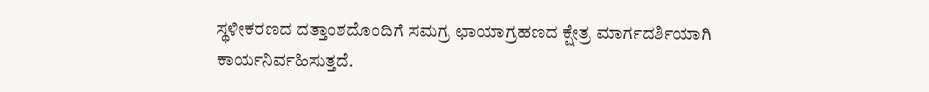ಸ್ಥಳೀಕರಣದ ದತ್ತಾಂಶದೊಂದಿಗೆ ಸಮಗ್ರ ಛಾಯಾಗ್ರಹಣದ ಕ್ಷೇತ್ರ ಮಾರ್ಗದರ್ಶಿಯಾಗಿ ಕಾರ್ಯನಿರ್ವಹಿಸುತ್ತದೆ.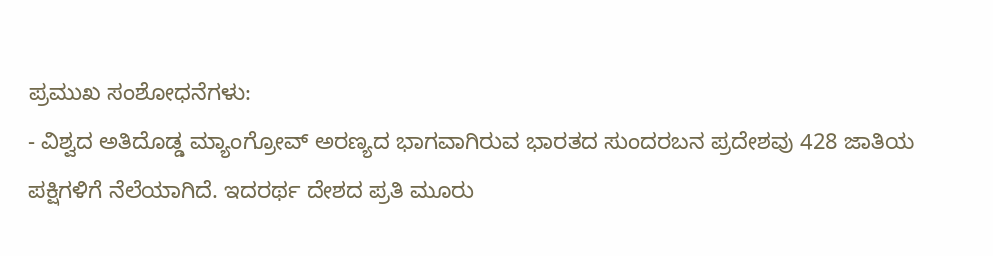ಪ್ರಮುಖ ಸಂಶೋಧನೆಗಳು:
- ವಿಶ್ವದ ಅತಿದೊಡ್ಡ ಮ್ಯಾಂಗ್ರೋವ್ ಅರಣ್ಯದ ಭಾಗವಾಗಿರುವ ಭಾರತದ ಸುಂದರಬನ ಪ್ರದೇಶವು 428 ಜಾತಿಯ ಪಕ್ಷಿಗಳಿಗೆ ನೆಲೆಯಾಗಿದೆ. ಇದರರ್ಥ ದೇಶದ ಪ್ರತಿ ಮೂರು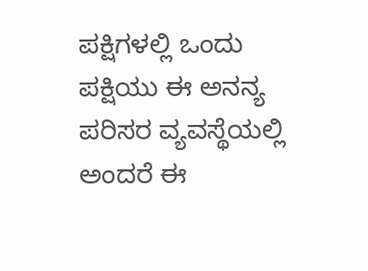ಪಕ್ಷಿಗಳಲ್ಲಿ ಒಂದು ಪಕ್ಷಿಯು ಈ ಅನನ್ಯ ಪರಿಸರ ವ್ಯವಸ್ಥೆಯಲ್ಲಿ ಅಂದರೆ ಈ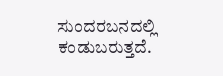ಸುಂದರಬನದಲ್ಲಿ ಕಂಡುಬರುತ್ತದೆ.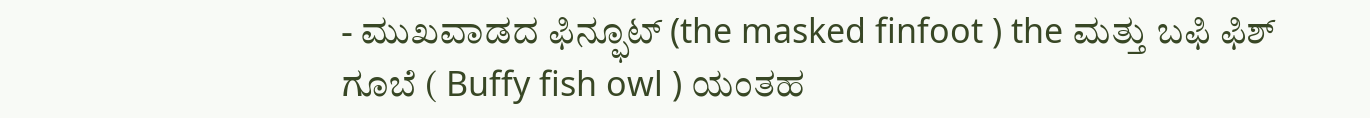- ಮುಖವಾಡದ ಫಿನ್ಫೂಟ್ (the masked finfoot ) the ಮತ್ತು ಬಫಿ ಫಿಶ್ ಗೂಬೆ ( Buffy fish owl ) ಯಂತಹ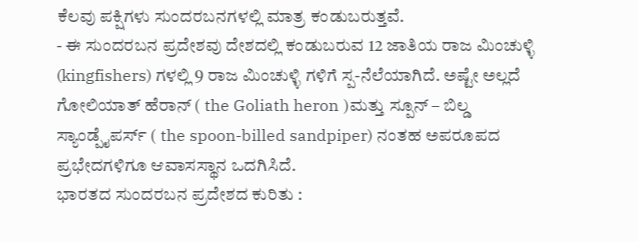ಕೆಲವು ಪಕ್ಷಿಗಳು ಸುಂದರಬನಗಳಲ್ಲಿ ಮಾತ್ರ ಕಂಡುಬರುತ್ತವೆ.
- ಈ ಸುಂದರಬನ ಪ್ರದೇಶವು ದೇಶದಲ್ಲಿ ಕಂಡುಬರುವ 12 ಜಾತಿಯ ರಾಜ ಮಿಂಚುಳ್ಳಿ (kingfishers) ಗಳಲ್ಲಿ 9 ರಾಜ ಮಿಂಚುಳ್ಳಿ ಗಳಿಗೆ ಸ್ಪ-ನೆಲೆಯಾಗಿದೆ. ಅಷ್ಟೇ ಅಲ್ಲದೆ ಗೋಲಿಯಾತ್ ಹೆರಾನ್ ( the Goliath heron )ಮತ್ತು ಸ್ಪೂನ್ – ಬಿಲ್ಡ ಸ್ಯಾಂಡ್ಪೈಪರ್ಸ್ ( the spoon-billed sandpiper) ನಂತಹ ಅಪರೂಪದ ಪ್ರಭೇದಗಳಿಗೂ ಆವಾಸಸ್ಥಾನ ಒದಗಿಸಿದೆ.
ಭಾರತದ ಸುಂದರಬನ ಪ್ರದೇಶದ ಕುರಿತು :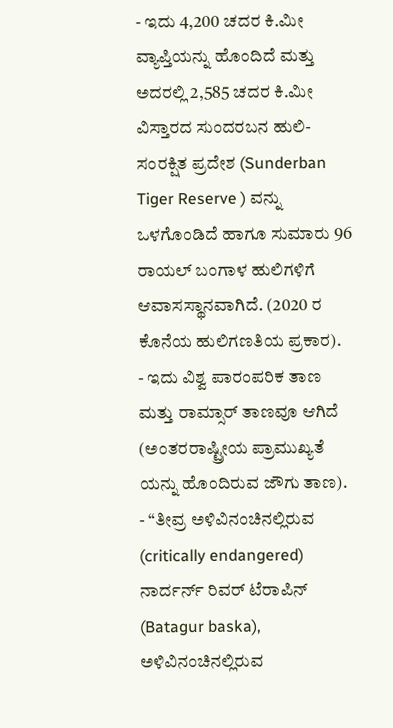- ಇದು 4,200 ಚದರ ಕಿ.ಮೀ ವ್ಯಾಪ್ತಿಯನ್ನು ಹೊಂದಿದೆ ಮತ್ತು ಅದರಲ್ಲಿ 2,585 ಚದರ ಕಿ.ಮೀ ವಿಸ್ತಾರದ ಸುಂದರಬನ ಹುಲಿ-ಸಂರಕ್ಷಿತ ಪ್ರದೇಶ (Sunderban Tiger Reserve ) ವನ್ನು ಒಳಗೊಂಡಿದೆ ಹಾಗೂ ಸುಮಾರು 96 ರಾಯಲ್ ಬಂಗಾಳ ಹುಲಿಗಳಿಗೆ ಆವಾಸಸ್ಥಾನವಾಗಿದೆ. (2020 ರ ಕೊನೆಯ ಹುಲಿಗಣತಿಯ ಪ್ರಕಾರ).
- ಇದು ವಿಶ್ವ ಪಾರಂಪರಿಕ ತಾಣ ಮತ್ತು ರಾಮ್ಸಾರ್ ತಾಣವೂ ಆಗಿದೆ (ಅಂತರರಾಷ್ಟ್ರೀಯ ಪ್ರಾಮುಖ್ಯತೆ ಯನ್ನು ಹೊಂದಿರುವ ಜೌಗು ತಾಣ).
- “ತೀವ್ರ ಅಳಿವಿನಂಚಿನಲ್ಲಿರುವ (critically endangered) ನಾರ್ದರ್ನ್ ರಿವರ್ ಟೆರಾಪಿನ್ (Batagur baska), ಅಳಿವಿನಂಚಿನಲ್ಲಿರುವ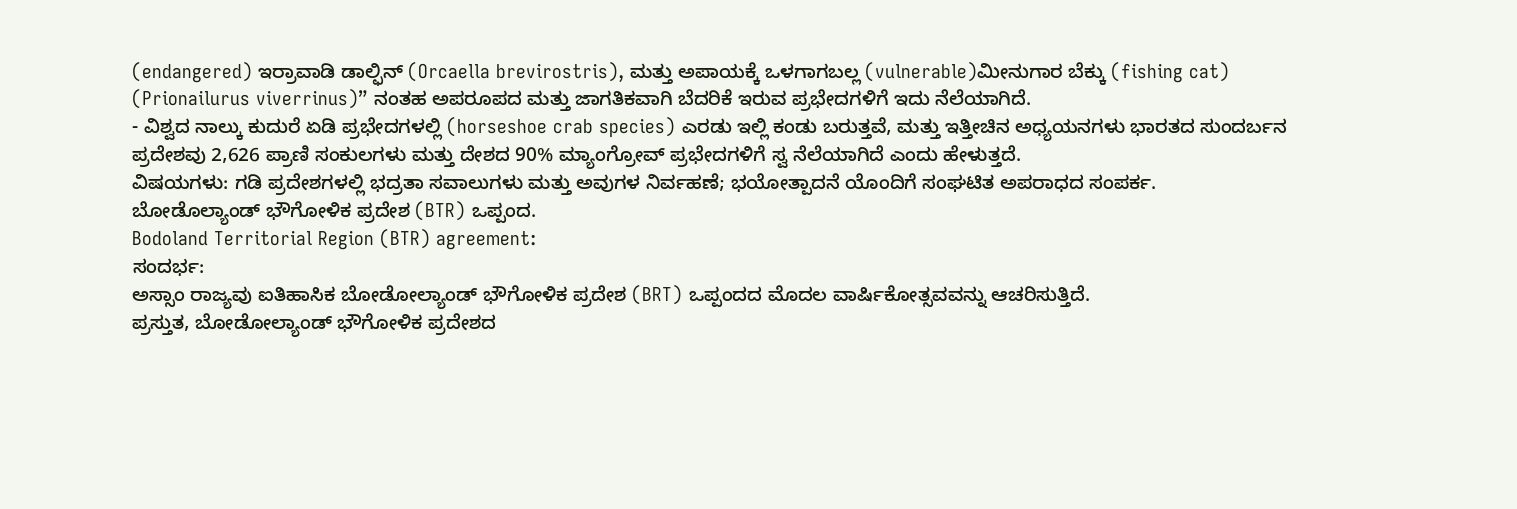(endangered) ಇರ್ರಾವಾಡಿ ಡಾಲ್ಫಿನ್ (Orcaella brevirostris), ಮತ್ತು ಅಪಾಯಕ್ಕೆ ಒಳಗಾಗಬಲ್ಲ (vulnerable)ಮೀನುಗಾರ ಬೆಕ್ಕು (fishing cat) (Prionailurus viverrinus)” ನಂತಹ ಅಪರೂಪದ ಮತ್ತು ಜಾಗತಿಕವಾಗಿ ಬೆದರಿಕೆ ಇರುವ ಪ್ರಭೇದಗಳಿಗೆ ಇದು ನೆಲೆಯಾಗಿದೆ.
- ವಿಶ್ವದ ನಾಲ್ಕು ಕುದುರೆ ಏಡಿ ಪ್ರಭೇದಗಳಲ್ಲಿ (horseshoe crab species) ಎರಡು ಇಲ್ಲಿ ಕಂಡು ಬರುತ್ತವೆ, ಮತ್ತು ಇತ್ತೀಚಿನ ಅಧ್ಯಯನಗಳು ಭಾರತದ ಸುಂದರ್ಬನ ಪ್ರದೇಶವು 2,626 ಪ್ರಾಣಿ ಸಂಕುಲಗಳು ಮತ್ತು ದೇಶದ 90% ಮ್ಯಾಂಗ್ರೋವ್ ಪ್ರಭೇದಗಳಿಗೆ ಸ್ವ ನೆಲೆಯಾಗಿದೆ ಎಂದು ಹೇಳುತ್ತದೆ.
ವಿಷಯಗಳು: ಗಡಿ ಪ್ರದೇಶಗಳಲ್ಲಿ ಭದ್ರತಾ ಸವಾಲುಗಳು ಮತ್ತು ಅವುಗಳ ನಿರ್ವಹಣೆ; ಭಯೋತ್ಪಾದನೆ ಯೊಂದಿಗೆ ಸಂಘಟಿತ ಅಪರಾಧದ ಸಂಪರ್ಕ.
ಬೋಡೊಲ್ಯಾಂಡ್ ಭೌಗೋಳಿಕ ಪ್ರದೇಶ (BTR) ಒಪ್ಪಂದ.
Bodoland Territorial Region (BTR) agreement:
ಸಂದರ್ಭ:
ಅಸ್ಸಾಂ ರಾಜ್ಯವು ಐತಿಹಾಸಿಕ ಬೋಡೋಲ್ಯಾಂಡ್ ಭೌಗೋಳಿಕ ಪ್ರದೇಶ (BRT) ಒಪ್ಪಂದದ ಮೊದಲ ವಾರ್ಷಿಕೋತ್ಸವವನ್ನು ಆಚರಿಸುತ್ತಿದೆ.
ಪ್ರಸ್ತುತ, ಬೋಡೋಲ್ಯಾಂಡ್ ಭೌಗೋಳಿಕ ಪ್ರದೇಶದ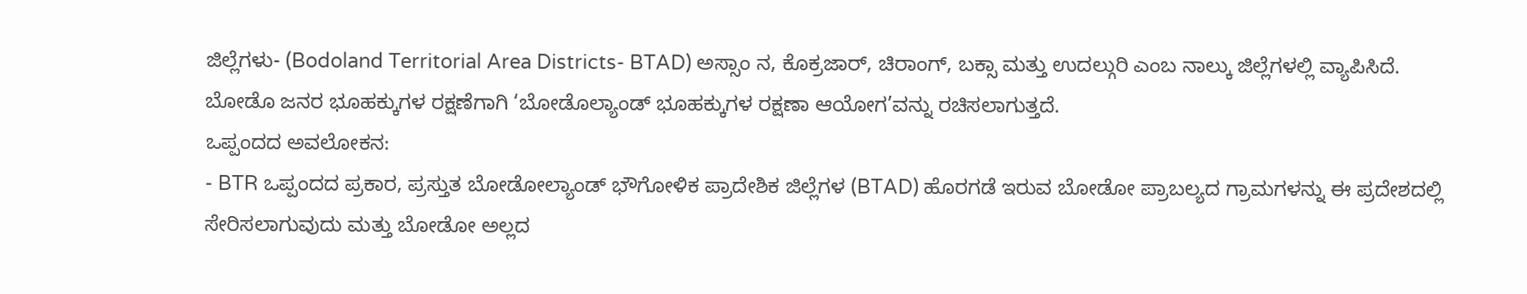ಜಿಲ್ಲೆಗಳು- (Bodoland Territorial Area Districts- BTAD) ಅಸ್ಸಾಂ ನ, ಕೊಕ್ರಜಾರ್, ಚಿರಾಂಗ್, ಬಕ್ಸಾ ಮತ್ತು ಉದಲ್ಗುರಿ ಎಂಬ ನಾಲ್ಕು ಜಿಲ್ಲೆಗಳಲ್ಲಿ ವ್ಯಾಪಿಸಿದೆ.
ಬೋಡೊ ಜನರ ಭೂಹಕ್ಕುಗಳ ರಕ್ಷಣೆಗಾಗಿ ‘ಬೋಡೊಲ್ಯಾಂಡ್ ಭೂಹಕ್ಕುಗಳ ರಕ್ಷಣಾ ಆಯೋಗ’ವನ್ನು ರಚಿಸಲಾಗುತ್ತದೆ.
ಒಪ್ಪಂದದ ಅವಲೋಕನ:
- BTR ಒಪ್ಪಂದದ ಪ್ರಕಾರ, ಪ್ರಸ್ತುತ ಬೋಡೋಲ್ಯಾಂಡ್ ಭೌಗೋಳಿಕ ಪ್ರಾದೇಶಿಕ ಜಿಲ್ಲೆಗಳ (BTAD) ಹೊರಗಡೆ ಇರುವ ಬೋಡೋ ಪ್ರಾಬಲ್ಯದ ಗ್ರಾಮಗಳನ್ನು ಈ ಪ್ರದೇಶದಲ್ಲಿ ಸೇರಿಸಲಾಗುವುದು ಮತ್ತು ಬೋಡೋ ಅಲ್ಲದ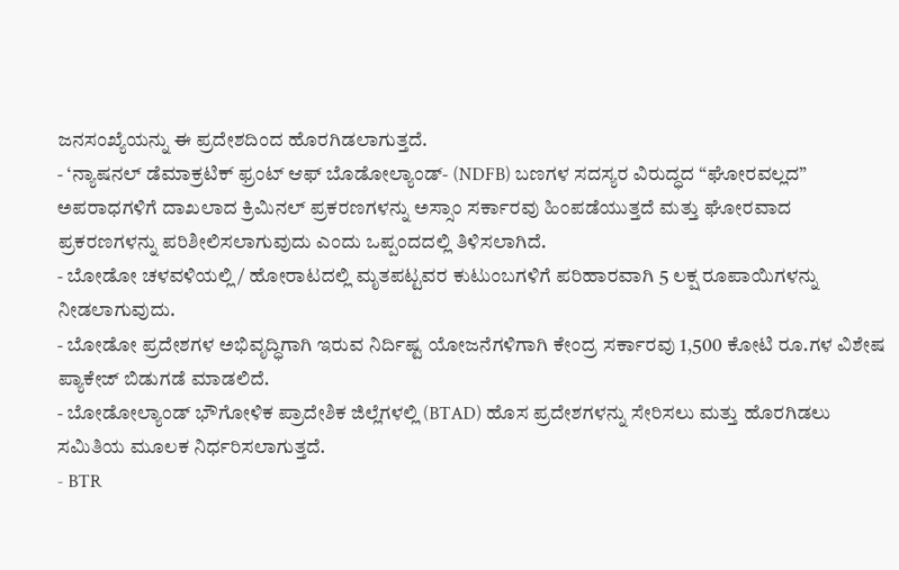ಜನಸಂಖ್ಯೆಯನ್ನು ಈ ಪ್ರದೇಶದಿಂದ ಹೊರಗಿಡಲಾಗುತ್ತದೆ.
- ‘ನ್ಯಾಷನಲ್ ಡೆಮಾಕ್ರಟಿಕ್ ಫ್ರಂಟ್ ಆಫ್ ಬೊಡೋಲ್ಯಾಂಡ್- (NDFB) ಬಣಗಳ ಸದಸ್ಯರ ವಿರುದ್ಧದ “ಘೋರವಲ್ಲದ” ಅಪರಾಧಗಳಿಗೆ ದಾಖಲಾದ ಕ್ರಿಮಿನಲ್ ಪ್ರಕರಣಗಳನ್ನು ಅಸ್ಸಾಂ ಸರ್ಕಾರವು ಹಿಂಪಡೆಯುತ್ತದೆ ಮತ್ತು ಘೋರವಾದ ಪ್ರಕರಣಗಳನ್ನು ಪರಿಶೀಲಿಸಲಾಗುವುದು ಎಂದು ಒಪ್ಪಂದದಲ್ಲಿ ತಿಳಿಸಲಾಗಿದೆ.
- ಬೋಡೋ ಚಳವಳಿಯಲ್ಲಿ / ಹೋರಾಟದಲ್ಲಿ ಮೃತಪಟ್ಟವರ ಕುಟುಂಬಗಳಿಗೆ ಪರಿಹಾರವಾಗಿ 5 ಲಕ್ಷ ರೂಪಾಯಿಗಳನ್ನು ನೀಡಲಾಗುವುದು.
- ಬೋಡೋ ಪ್ರದೇಶಗಳ ಅಭಿವೃದ್ಧಿಗಾಗಿ ಇರುವ ನಿರ್ದಿಷ್ಟ ಯೋಜನೆಗಳಿಗಾಗಿ ಕೇಂದ್ರ ಸರ್ಕಾರವು 1,500 ಕೋಟಿ ರೂ.ಗಳ ವಿಶೇಷ ಪ್ಯಾಕೇಜ್ ಬಿಡುಗಡೆ ಮಾಡಲಿದೆ.
- ಬೋಡೋಲ್ಯಾಂಡ್ ಭೌಗೋಳಿಕ ಪ್ರಾದೇಶಿಕ ಜಿಲ್ಲೆಗಳಲ್ಲಿ (BTAD) ಹೊಸ ಪ್ರದೇಶಗಳನ್ನು ಸೇರಿಸಲು ಮತ್ತು ಹೊರಗಿಡಲು ಸಮಿತಿಯ ಮೂಲಕ ನಿರ್ಧರಿಸಲಾಗುತ್ತದೆ.
- BTR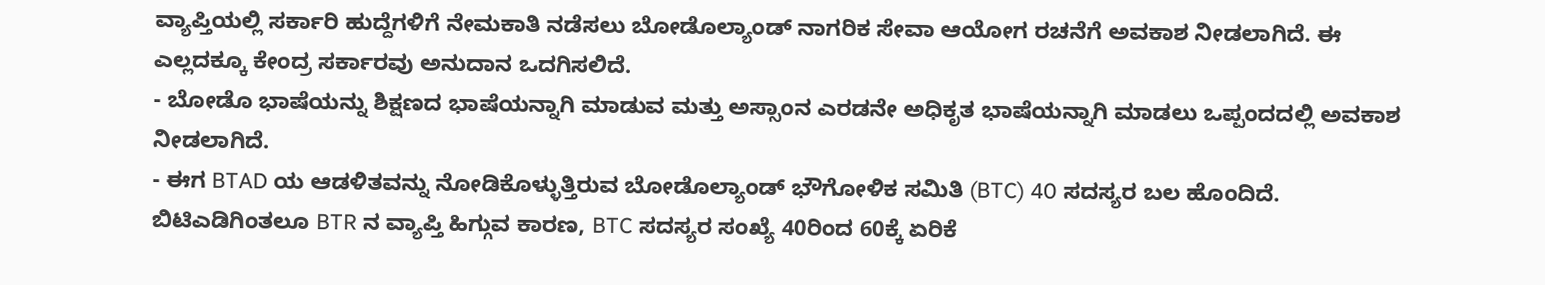ವ್ಯಾಪ್ತಿಯಲ್ಲಿ ಸರ್ಕಾರಿ ಹುದ್ದೆಗಳಿಗೆ ನೇಮಕಾತಿ ನಡೆಸಲು ಬೋಡೊಲ್ಯಾಂಡ್ ನಾಗರಿಕ ಸೇವಾ ಆಯೋಗ ರಚನೆಗೆ ಅವಕಾಶ ನೀಡಲಾಗಿದೆ. ಈ ಎಲ್ಲದಕ್ಕೂ ಕೇಂದ್ರ ಸರ್ಕಾರವು ಅನುದಾನ ಒದಗಿಸಲಿದೆ.
- ಬೋಡೊ ಭಾಷೆಯನ್ನು ಶಿಕ್ಷಣದ ಭಾಷೆಯನ್ನಾಗಿ ಮಾಡುವ ಮತ್ತು ಅಸ್ಸಾಂನ ಎರಡನೇ ಅಧಿಕೃತ ಭಾಷೆಯನ್ನಾಗಿ ಮಾಡಲು ಒಪ್ಪಂದದಲ್ಲಿ ಅವಕಾಶ ನೀಡಲಾಗಿದೆ.
- ಈಗ BTAD ಯ ಆಡಳಿತವನ್ನು ನೋಡಿಕೊಳ್ಳುತ್ತಿರುವ ಬೋಡೊಲ್ಯಾಂಡ್ ಭೌಗೋಳಿಕ ಸಮಿತಿ (BTC) 40 ಸದಸ್ಯರ ಬಲ ಹೊಂದಿದೆ. ಬಿಟಿಎಡಿಗಿಂತಲೂ BTR ನ ವ್ಯಾಪ್ತಿ ಹಿಗ್ಗುವ ಕಾರಣ, BTC ಸದಸ್ಯರ ಸಂಖ್ಯೆ 40ರಿಂದ 60ಕ್ಕೆ ಏರಿಕೆ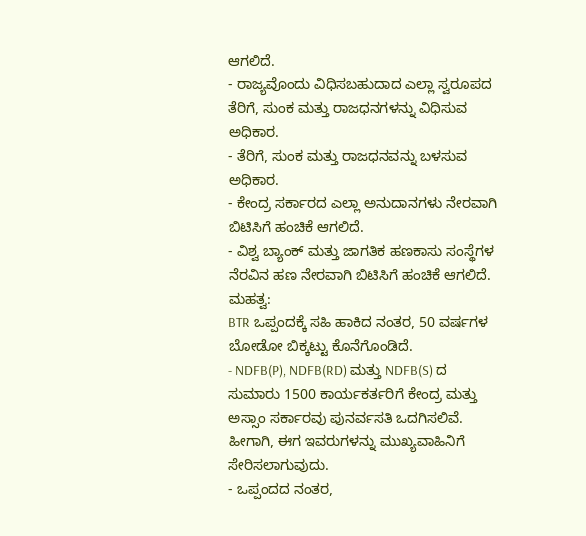ಆಗಲಿದೆ.
- ರಾಜ್ಯವೊಂದು ವಿಧಿಸಬಹುದಾದ ಎಲ್ಲಾ ಸ್ವರೂಪದ ತೆರಿಗೆ, ಸುಂಕ ಮತ್ತು ರಾಜಧನಗಳನ್ನು ವಿಧಿಸುವ ಅಧಿಕಾರ.
- ತೆರಿಗೆ, ಸುಂಕ ಮತ್ತು ರಾಜಧನವನ್ನು ಬಳಸುವ ಅಧಿಕಾರ.
- ಕೇಂದ್ರ ಸರ್ಕಾರದ ಎಲ್ಲಾ ಅನುದಾನಗಳು ನೇರವಾಗಿ ಬಿಟಿಸಿಗೆ ಹಂಚಿಕೆ ಆಗಲಿದೆ.
- ವಿಶ್ವ ಬ್ಯಾಂಕ್ ಮತ್ತು ಜಾಗತಿಕ ಹಣಕಾಸು ಸಂಸ್ಥೆಗಳ ನೆರವಿನ ಹಣ ನೇರವಾಗಿ ಬಿಟಿಸಿಗೆ ಹಂಚಿಕೆ ಆಗಲಿದೆ.
ಮಹತ್ವ:
BTR ಒಪ್ಪಂದಕ್ಕೆ ಸಹಿ ಹಾಕಿದ ನಂತರ, 50 ವರ್ಷಗಳ ಬೋಡೋ ಬಿಕ್ಕಟ್ಟು ಕೊನೆಗೊಂಡಿದೆ.
- NDFB(P), NDFB(RD) ಮತ್ತು NDFB(S) ದ ಸುಮಾರು 1500 ಕಾರ್ಯಕರ್ತರಿಗೆ ಕೇಂದ್ರ ಮತ್ತು ಅಸ್ಸಾಂ ಸರ್ಕಾರವು ಪುನರ್ವಸತಿ ಒದಗಿಸಲಿವೆ. ಹೀಗಾಗಿ, ಈಗ ಇವರುಗಳನ್ನು ಮುಖ್ಯವಾಹಿನಿಗೆ ಸೇರಿಸಲಾಗುವುದು.
- ಒಪ್ಪಂದದ ನಂತರ,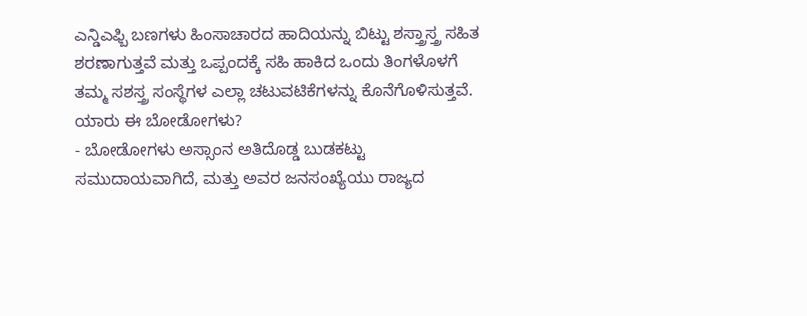ಎನ್ಡಿಎಫ್ಬಿ ಬಣಗಳು ಹಿಂಸಾಚಾರದ ಹಾದಿಯನ್ನು ಬಿಟ್ಟು ಶಸ್ತ್ರಾಸ್ತ್ರ ಸಹಿತ ಶರಣಾಗುತ್ತವೆ ಮತ್ತು ಒಪ್ಪಂದಕ್ಕೆ ಸಹಿ ಹಾಕಿದ ಒಂದು ತಿಂಗಳೊಳಗೆ ತಮ್ಮ ಸಶಸ್ತ್ರ ಸಂಸ್ಥೆಗಳ ಎಲ್ಲಾ ಚಟುವಟಿಕೆಗಳನ್ನು ಕೊನೆಗೊಳಿಸುತ್ತವೆ.
ಯಾರು ಈ ಬೋಡೋಗಳು?
- ಬೋಡೋಗಳು ಅಸ್ಸಾಂನ ಅತಿದೊಡ್ಡ ಬುಡಕಟ್ಟು ಸಮುದಾಯವಾಗಿದೆ, ಮತ್ತು ಅವರ ಜನಸಂಖ್ಯೆಯು ರಾಜ್ಯದ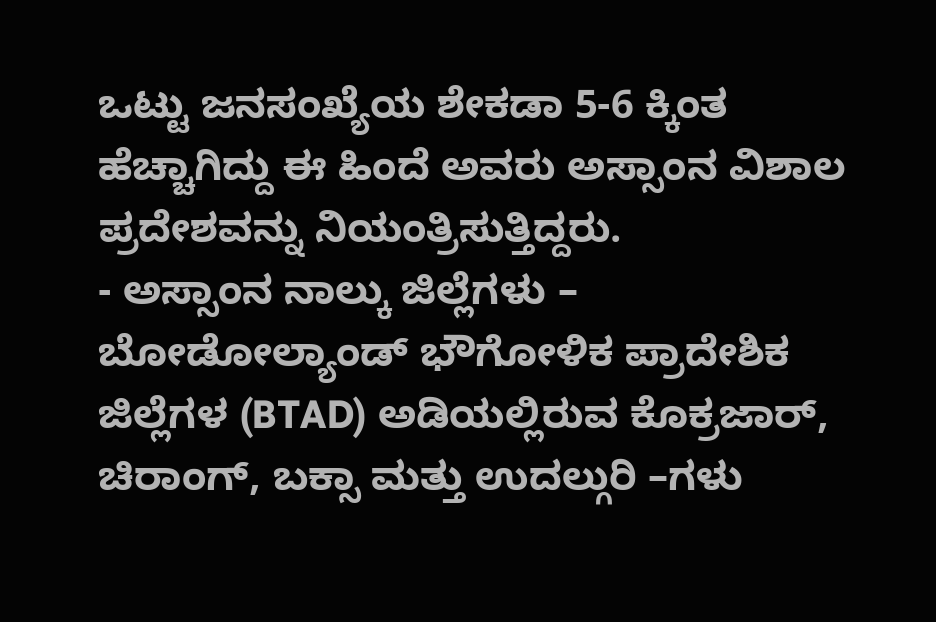ಒಟ್ಟು ಜನಸಂಖ್ಯೆಯ ಶೇಕಡಾ 5-6 ಕ್ಕಿಂತ ಹೆಚ್ಚಾಗಿದ್ದು ಈ ಹಿಂದೆ ಅವರು ಅಸ್ಸಾಂನ ವಿಶಾಲ ಪ್ರದೇಶವನ್ನು ನಿಯಂತ್ರಿಸುತ್ತಿದ್ದರು.
- ಅಸ್ಸಾಂನ ನಾಲ್ಕು ಜಿಲ್ಲೆಗಳು – ಬೋಡೋಲ್ಯಾಂಡ್ ಭೌಗೋಳಿಕ ಪ್ರಾದೇಶಿಕ ಜಿಲ್ಲೆಗಳ (BTAD) ಅಡಿಯಲ್ಲಿರುವ ಕೊಕ್ರಜಾರ್, ಚಿರಾಂಗ್, ಬಕ್ಸಾ ಮತ್ತು ಉದಲ್ಗುರಿ –ಗಳು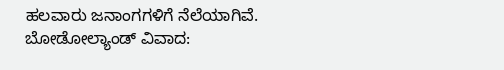ಹಲವಾರು ಜನಾಂಗಗಳಿಗೆ ನೆಲೆಯಾಗಿವೆ.
ಬೋಡೋಲ್ಯಾಂಡ್ ವಿವಾದ: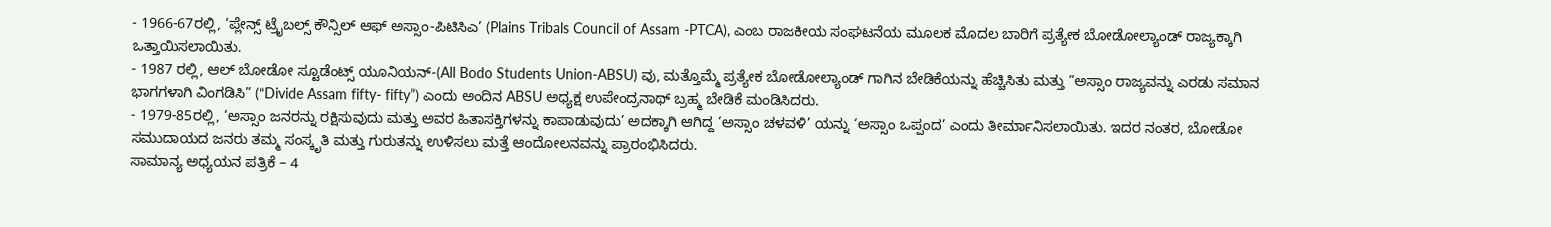- 1966-67ರಲ್ಲಿ, ‘ಪ್ಲೇನ್ಸ್ ಟ್ರೈಬಲ್ಸ್ ಕೌನ್ಸಿಲ್ ಆಫ್ ಅಸ್ಸಾಂ-ಪಿಟಿಸಿಎ’ (Plains Tribals Council of Assam -PTCA), ಎಂಬ ರಾಜಕೀಯ ಸಂಘಟನೆಯ ಮೂಲಕ ಮೊದಲ ಬಾರಿಗೆ ಪ್ರತ್ಯೇಕ ಬೋಡೋಲ್ಯಾಂಡ್ ರಾಜ್ಯಕ್ಕಾಗಿ ಒತ್ತಾಯಿಸಲಾಯಿತು.
- 1987 ರಲ್ಲಿ, ಆಲ್ ಬೋಡೋ ಸ್ಟೂಡೆಂಟ್ಸ್ ಯೂನಿಯನ್-(All Bodo Students Union-ABSU) ವು, ಮತ್ತೊಮ್ಮೆ ಪ್ರತ್ಯೇಕ ಬೋಡೋಲ್ಯಾಂಡ್ ಗಾಗಿನ ಬೇಡಿಕೆಯನ್ನು ಹೆಚ್ಚಿಸಿತು ಮತ್ತು “ಅಸ್ಸಾಂ ರಾಜ್ಯವನ್ನು ಎರಡು ಸಮಾನ ಭಾಗಗಳಾಗಿ ವಿಂಗಡಿಸಿ” (“Divide Assam fifty- fifty”) ಎಂದು ಅಂದಿನ ABSU ಅಧ್ಯಕ್ಷ ಉಪೇಂದ್ರನಾಥ್ ಬ್ರಹ್ಮ ಬೇಡಿಕೆ ಮಂಡಿಸಿದರು.
- 1979-85ರಲ್ಲಿ, ‘ಅಸ್ಸಾಂ ಜನರನ್ನು ರಕ್ಷಿಸುವುದು ಮತ್ತು ಅವರ ಹಿತಾಸಕ್ತಿಗಳನ್ನು ಕಾಪಾಡುವುದು’ ಅದಕ್ಕಾಗಿ ಆಗಿದ್ದ ‘ಅಸ್ಸಾಂ ಚಳವಳಿ’ ಯನ್ನು ‘ಅಸ್ಸಾಂ ಒಪ್ಪಂದ’ ಎಂದು ತೀರ್ಮಾನಿಸಲಾಯಿತು. ಇದರ ನಂತರ, ಬೋಡೋ ಸಮುದಾಯದ ಜನರು ತಮ್ಮ ಸಂಸ್ಕೃತಿ ಮತ್ತು ಗುರುತನ್ನು ಉಳಿಸಲು ಮತ್ತೆ ಆಂದೋಲನವನ್ನು ಪ್ರಾರಂಭಿಸಿದರು.
ಸಾಮಾನ್ಯ ಅಧ್ಯಯನ ಪತ್ರಿಕೆ – 4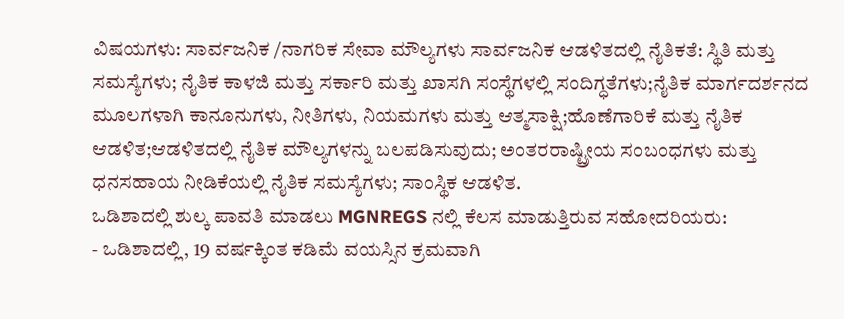ವಿಷಯಗಳು: ಸಾರ್ವಜನಿಕ /ನಾಗರಿಕ ಸೇವಾ ಮೌಲ್ಯಗಳು ಸಾರ್ವಜನಿಕ ಆಡಳಿತದಲ್ಲಿ ನೈತಿಕತೆ: ಸ್ಥಿತಿ ಮತ್ತು ಸಮಸ್ಯೆಗಳು; ನೈತಿಕ ಕಾಳಜಿ ಮತ್ತು ಸರ್ಕಾರಿ ಮತ್ತು ಖಾಸಗಿ ಸಂಸ್ಥೆಗಳಲ್ಲಿ ಸಂದಿಗ್ಧತೆಗಳು;ನೈತಿಕ ಮಾರ್ಗದರ್ಶನದ ಮೂಲಗಳಾಗಿ ಕಾನೂನುಗಳು, ನೀತಿಗಳು, ನಿಯಮಗಳು ಮತ್ತು ಆತ್ಮಸಾಕ್ಷಿ;ಹೊಣೆಗಾರಿಕೆ ಮತ್ತು ನೈತಿಕ ಆಡಳಿತ;ಆಡಳಿತದಲ್ಲಿ ನೈತಿಕ ಮೌಲ್ಯಗಳನ್ನು ಬಲಪಡಿಸುವುದು; ಅಂತರರಾಷ್ಟ್ರೀಯ ಸಂಬಂಧಗಳು ಮತ್ತು ಧನಸಹಾಯ ನೀಡಿಕೆಯಲ್ಲಿ ನೈತಿಕ ಸಮಸ್ಯೆಗಳು; ಸಾಂಸ್ಥಿಕ ಆಡಳಿತ.
ಒಡಿಶಾದಲ್ಲಿ ಶುಲ್ಕ ಪಾವತಿ ಮಾಡಲು MGNREGS ನಲ್ಲಿ ಕೆಲಸ ಮಾಡುತ್ತಿರುವ ಸಹೋದರಿಯರು:
- ಒಡಿಶಾದಲ್ಲಿ, 19 ವರ್ಷಕ್ಕಿಂತ ಕಡಿಮೆ ವಯಸ್ಸಿನ ಕ್ರಮವಾಗಿ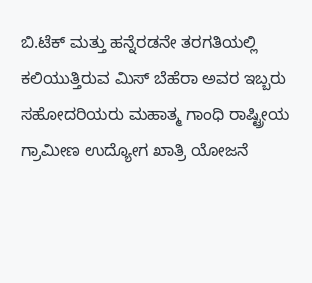ಬಿ.ಟೆಕ್ ಮತ್ತು ಹನ್ನೆರಡನೇ ತರಗತಿಯಲ್ಲಿ ಕಲಿಯುತ್ತಿರುವ ಮಿಸ್ ಬೆಹೆರಾ ಅವರ ಇಬ್ಬರು ಸಹೋದರಿಯರು ಮಹಾತ್ಮ ಗಾಂಧಿ ರಾಷ್ಟ್ರೀಯ ಗ್ರಾಮೀಣ ಉದ್ಯೋಗ ಖಾತ್ರಿ ಯೋಜನೆ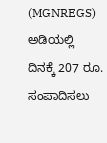(MGNREGS) ಅಡಿಯಲ್ಲಿ ದಿನಕ್ಕೆ 207 ರೂ. ಸಂಪಾದಿಸಲು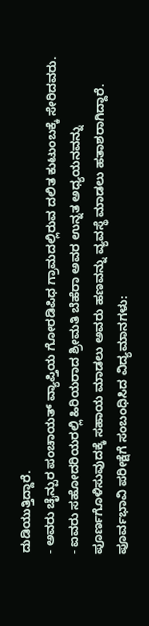ದುಡಿಯುತ್ತಿದ್ದಾರೆ.
- ಅವರು ಚೈನ್ಪುರ ಪಂಚಾಯತ್ ವ್ಯಾಪ್ತಿಯ ಗೋರಡಿಪಿಧ ಗ್ರಾಮದಲ್ಲಿರುವ ದಲಿತ ಕುಟುಂಬಕ್ಕೆ ಸೇರಿದವರು.
- ಐವರು ಸಹೋದರಿಯರಲ್ಲಿ ಹಿರಿಯರಾದ ಶ್ರೀಮತಿ ಬೆಹೆರಾ ಅವರ ಉನ್ನತ ಅಧ್ಯಯನವನ್ನು ಪೂರ್ಣಗೊಳಿಸುವುದಕ್ಕೆ ಸಹಾಯ ಮಾಡಲು ಅವರು ಹಣವನ್ನು ವ್ಯವಸ್ಥೆ ಮಾಡಲು ಹತಾಶರಾಗಿದ್ದಾರೆ.
ಪೂರ್ವಭಾವಿ ಪರೀಕ್ಷೆಗೆ ಸಂಬಂಧಿಸಿದ ವಿದ್ಯಮಾನಗಳು: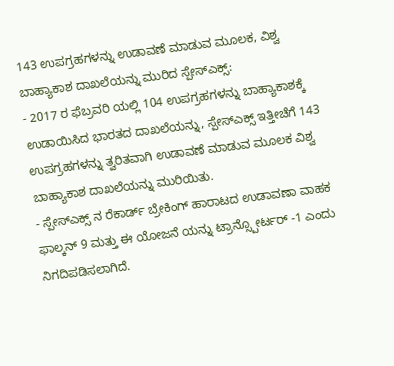143 ಉಪಗ್ರಹಗಳನ್ನು ಉಡಾವಣೆ ಮಾಡುವ ಮೂಲಕ, ವಿಶ್ವ ಬಾಹ್ಯಾಕಾಶ ದಾಖಲೆಯನ್ನು ಮುರಿದ ಸ್ಪೇಸ್ಎಕ್ಸ್:
- 2017 ರ ಫೆಬ್ರವರಿ ಯಲ್ಲಿ 104 ಉಪಗ್ರಹಗಳನ್ನು ಬಾಹ್ಯಾಕಾಶಕ್ಕೆ ಉಡಾಯಿಸಿದ ಭಾರತದ ದಾಖಲೆಯನ್ನು, ಸ್ಪೇಸ್ಎಕ್ಸ್ ಇತ್ತೀಚೆಗೆ 143 ಉಪಗ್ರಹಗಳನ್ನು ತ್ವರಿತವಾಗಿ ಉಡಾವಣೆ ಮಾಡುವ ಮೂಲಕ ವಿಶ್ವ ಬಾಹ್ಯಾಕಾಶ ದಾಖಲೆಯನ್ನು ಮುರಿಯಿತು.
- ಸ್ಪೇಸ್ಎಕ್ಸ್ ನ ರೆಕಾರ್ಡ್ ಬ್ರೇಕಿಂಗ್ ಹಾರಾಟದ ಉಡಾವಣಾ ವಾಹಕ ಫಾಲ್ಕನ್ 9 ಮತ್ತು ಈ ಯೋಜನೆ ಯನ್ನು ಟ್ರಾನ್ಸ್ಪೋರ್ಟರ್ -1 ಎಂದು ನಿಗದಿಪಡಿಸಲಾಗಿದೆ.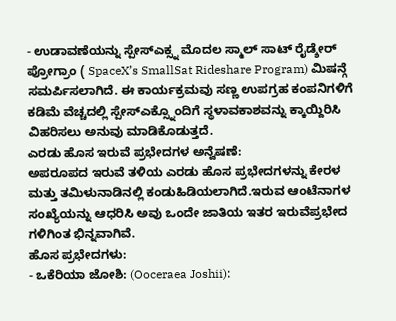- ಉಡಾವಣೆಯನ್ನು ಸ್ಪೇಸ್ಎಕ್ಸ್ನ ಮೊದಲ ಸ್ಮಾಲ್ ಸಾಟ್ ರೈಡ್ಶೇರ್ ಪ್ರೋಗ್ರಾಂ ( SpaceX’s SmallSat Rideshare Program) ಮಿಷನ್ಗೆ ಸಮರ್ಪಿಸಲಾಗಿದೆ. ಈ ಕಾರ್ಯಕ್ರಮವು ಸಣ್ಣ ಉಪಗ್ರಹ ಕಂಪನಿಗಳಿಗೆ ಕಡಿಮೆ ವೆಚ್ಚದಲ್ಲಿ ಸ್ಪೇಸ್ಎಕ್ಸ್ನೊಂದಿಗೆ ಸ್ಥಳಾವಕಾಶವನ್ನು ಕ್ಕಾಯ್ದಿರಿಸಿ ವಿಹರಿಸಲು ಅನುವು ಮಾಡಿಕೊಡುತ್ತದೆ.
ಎರಡು ಹೊಸ ಇರುವೆ ಪ್ರಭೇದಗಳ ಅನ್ವೆಷಣೆ:
ಅಪರೂಪದ ಇರುವೆ ತಳಿಯ ಎರಡು ಹೊಸ ಪ್ರಭೇದಗಳನ್ನು ಕೇರಳ ಮತ್ತು ತಮಿಳುನಾಡಿನಲ್ಲಿ ಕಂಡುಹಿಡಿಯಲಾಗಿದೆ.ಇರುವ ಆಂಟೆನಾಗಳ ಸಂಖ್ಯೆಯನ್ನು ಆಧರಿಸಿ ಅವು ಒಂದೇ ಜಾತಿಯ ಇತರ ಇರುವೆಪ್ರಭೇದ ಗಳಿಗಿಂತ ಭಿನ್ನವಾಗಿವೆ.
ಹೊಸ ಪ್ರಭೇದಗಳು:
- ಒಕೆರಿಯಾ ಜೋಶಿ: (Ooceraea Joshii):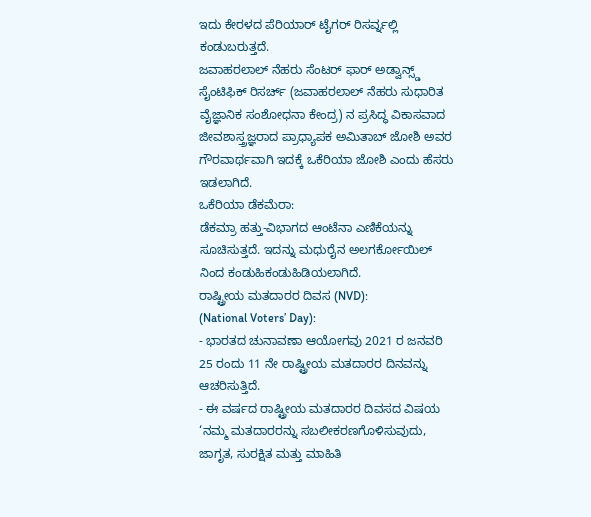ಇದು ಕೇರಳದ ಪೆರಿಯಾರ್ ಟೈಗರ್ ರಿಸರ್ವ್ನಲ್ಲಿ ಕಂಡುಬರುತ್ತದೆ.
ಜವಾಹರಲಾಲ್ ನೆಹರು ಸೆಂಟರ್ ಫಾರ್ ಅಡ್ವಾನ್ಸ್ಡ್ ಸೈಂಟಿಫಿಕ್ ರಿಸರ್ಚ್ (ಜವಾಹರಲಾಲ್ ನೆಹರು ಸುಧಾರಿತ ವೈಜ್ಞಾನಿಕ ಸಂಶೋಧನಾ ಕೇಂದ್ರ) ನ ಪ್ರಸಿದ್ಧ ವಿಕಾಸವಾದ ಜೀವಶಾಸ್ತ್ರಜ್ಞರಾದ ಪ್ರಾಧ್ಯಾಪಕ ಅಮಿತಾಬ್ ಜೋಶಿ ಅವರ ಗೌರವಾರ್ಥವಾಗಿ ಇದಕ್ಕೆ ಒಕೆರಿಯಾ ಜೋಶಿ ಎಂದು ಹೆಸರು ಇಡಲಾಗಿದೆ.
ಒಕೆರಿಯಾ ಡೆಕಮೆರಾ:
ಡೆಕಮ್ರಾ ಹತ್ತು-ವಿಭಾಗದ ಆಂಟೆನಾ ಎಣಿಕೆಯನ್ನು ಸೂಚಿಸುತ್ತದೆ. ಇದನ್ನು ಮಧುರೈನ ಅಲಗರ್ಕೋಯಿಲ್ ನಿಂದ ಕಂಡುಹಿಕಂಡುಹಿಡಿಯಲಾಗಿದೆ.
ರಾಷ್ಟ್ರೀಯ ಮತದಾರರ ದಿವಸ (NVD):
(National Voters’ Day):
- ಭಾರತದ ಚುನಾವಣಾ ಆಯೋಗವು 2021 ರ ಜನವರಿ 25 ರಂದು 11 ನೇ ರಾಷ್ಟ್ರೀಯ ಮತದಾರರ ದಿನವನ್ನು ಆಚರಿಸುತ್ತಿದೆ.
- ಈ ವರ್ಷದ ರಾಷ್ಟ್ರೀಯ ಮತದಾರರ ದಿವಸದ ವಿಷಯ ‘ನಮ್ಮ ಮತದಾರರನ್ನು ಸಬಲೀಕರಣಗೊಳಿಸುವುದು, ಜಾಗೃತ, ಸುರಕ್ಷಿತ ಮತ್ತು ಮಾಹಿತಿ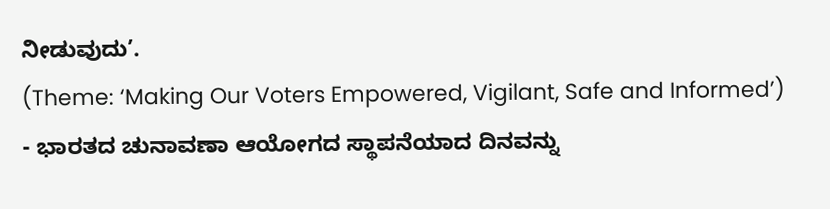ನೀಡುವುದು’.
(Theme: ‘Making Our Voters Empowered, Vigilant, Safe and Informed’)
- ಭಾರತದ ಚುನಾವಣಾ ಆಯೋಗದ ಸ್ಥಾಪನೆಯಾದ ದಿನವನ್ನು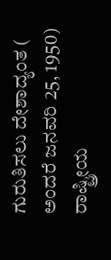ಗುರುತಿಸಲು ದೇಶಾದ್ಯಂತ ( ಅಂದರೆ ಜನವರಿ 25, 1950) ರಾಷ್ಟ್ರೀಯ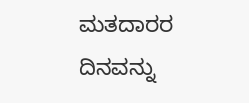ಮತದಾರರ ದಿನವನ್ನು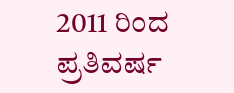2011 ರಿಂದ ಪ್ರತಿವರ್ಷ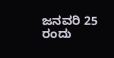ಜನವರಿ 25 ರಂದು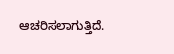ಆಚರಿಸಲಾಗುತ್ತಿದೆ.